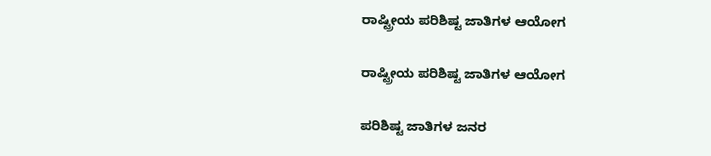ರಾಷ್ಟ್ರೀಯ ಪರಿಶಿಷ್ಟ ಜಾತಿಗಳ ಆಯೋಗ

ರಾಷ್ಟ್ರೀಯ ಪರಿಶಿಷ್ಟ ಜಾತಿಗಳ ಆಯೋಗ

ಪರಿಶಿಷ್ಟ ಜಾತಿಗಳ ಜನರ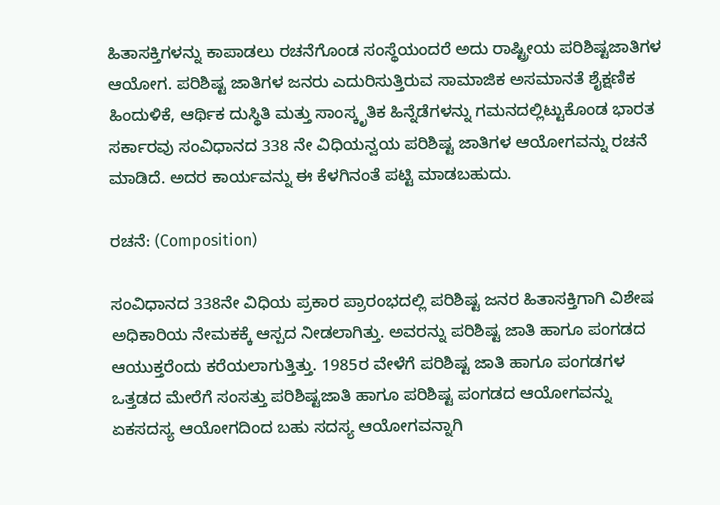ಹಿತಾಸಕ್ತಿಗಳನ್ನು ಕಾಪಾಡಲು ರಚನೆಗೊಂಡ ಸಂಸ್ಥೆಯಂದರೆ ಅದು ರಾಷ್ಟ್ರೀಯ ಪರಿಶಿಷ್ಟಜಾತಿಗಳ ಆಯೋಗ. ಪರಿಶಿಷ್ಟ ಜಾತಿಗಳ ಜನರು ಎದುರಿಸುತ್ತಿರುವ ಸಾಮಾಜಿಕ ಅಸಮಾನತೆ ಶೈಕ್ಷಣಿಕ ಹಿಂದುಳಿಕೆ, ಆರ್ಥಿಕ ದುಸ್ಥಿತಿ ಮತ್ತು ಸಾಂಸ್ಕೃತಿಕ ಹಿನ್ನೆಡೆಗಳನ್ನು ಗಮನದಲ್ಲಿಟ್ಟುಕೊಂಡ ಭಾರತ ಸರ್ಕಾರವು ಸಂವಿಧಾನದ 338 ನೇ ವಿಧಿಯನ್ವಯ ಪರಿಶಿಷ್ಟ ಜಾತಿಗಳ ಆಯೋಗವನ್ನು ರಚನೆ ಮಾಡಿದೆ. ಅದರ ಕಾರ್ಯವನ್ನು ಈ ಕೆಳಗಿನಂತೆ ಪಟ್ಟಿ ಮಾಡಬಹುದು.

ರಚನೆ: (Composition)

ಸಂವಿಧಾನದ 338ನೇ ವಿಧಿಯ ಪ್ರಕಾರ ಪ್ರಾರಂಭದಲ್ಲಿ ಪರಿಶಿಷ್ಟ ಜನರ ಹಿತಾಸಕ್ತಿಗಾಗಿ ವಿಶೇಷ ಅಧಿಕಾರಿಯ ನೇಮಕಕ್ಕೆ ಆಸ್ಪದ ನೀಡಲಾಗಿತ್ತು. ಅವರನ್ನು ಪರಿಶಿಷ್ಟ ಜಾತಿ ಹಾಗೂ ಪಂಗಡದ ಆಯುಕ್ತರೆಂದು ಕರೆಯಲಾಗುತ್ತಿತ್ತು. 1985ರ ವೇಳೆಗೆ ಪರಿಶಿಷ್ಟ ಜಾತಿ ಹಾಗೂ ಪಂಗಡಗಳ ಒತ್ತಡದ ಮೇರೆಗೆ ಸಂಸತ್ತು ಪರಿಶಿಷ್ಟಜಾತಿ ಹಾಗೂ ಪರಿಶಿಷ್ಟ ಪಂಗಡದ ಆಯೋಗವನ್ನು ಏಕಸದಸ್ಯ ಆಯೋಗದಿಂದ ಬಹು ಸದಸ್ಯ ಆಯೋಗವನ್ನಾಗಿ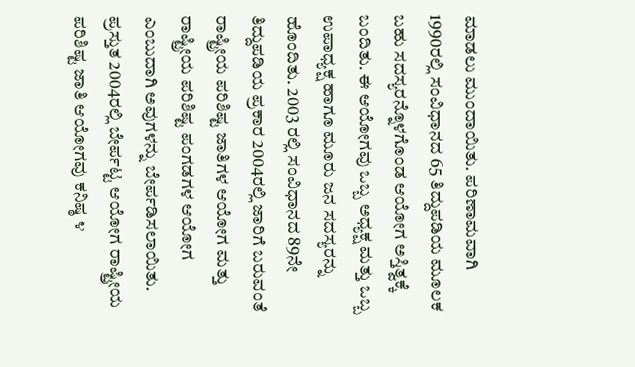ಮಾಡಲು ಮುಂದಾಯಿತು. ಪರಿಣಾಮವಾಗಿ 1990ರಲ್ಲಿ ಸಂವಿಧಾನದ 65 ತಿದ್ದುಪಡಿಯ ಮೂಲಕ ಬಹು ಸದಸ್ಯರನ್ನೊಳಗೊಂಡ ಆಯೋಗ ಅಸ್ತಿತ್ವಕ್ಕೆ ಬಂದಿತು. ಈ ಆಯೋಗವು ಒಬ್ಬ ಅಧ್ಯಕ್ಷ ಮತ್ತು ಒಬ್ಬ ಉಪಾಧ್ಯಕ್ಷ ಹಾಗೂ ಮೂರು ಜನ ಸದಸ್ಯರನ್ನು ಹೊಂದಿತು. 2003 ರಲ್ಲಿ ಸಂವಿಧಾನದ 89ನೇ ತಿದ್ದುಪಡಿಯ ಪ್ರಕಾರ 2004ರಲ್ಲಿ ಜಾರಿಗೆ ಬರುವಂತೆ ರಾಷ್ಟ್ರೀಯ ಪರಿಶಿಷ್ಟ ಜಾತಿಗಳ ಆಯೋಗ ಮತ್ತು ರಾಷ್ಟ್ರೀಯ ಪರಿಶಿಷ್ಟ ಪಂಗಡಗಳ ಆಯೋಗ ಎಂಬುದಾಗಿ ಅವುಗಳನ್ನು ಬೇರ್ಪಡಿಸಲಾಯಿತು. ಪ್ರಸ್ತುತ 2004ರಲ್ಲಿ ಬೇರ್ಪಟ್ಟ ಆಯೋಗ ರಾಷ್ಟ್ರೀಯ ಪರಿಶಿಷ್ಟ ಜಾತಿ ಆಯೋಗವು ಕನಿಷ್ಠ ೪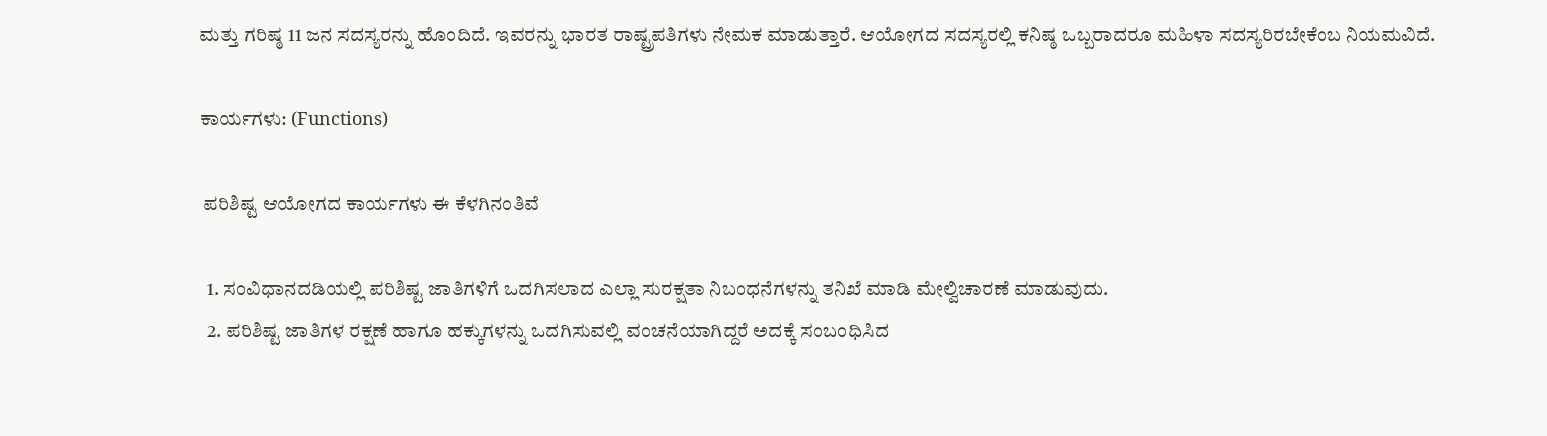ಮತ್ತು ಗರಿಷ್ಠ 11 ಜನ ಸದಸ್ಯರನ್ನು ಹೊಂದಿದೆ. ಇವರನ್ನು ಭಾರತ ರಾಷ್ಟ್ರಪತಿಗಳು ನೇಮಕ ಮಾಡುತ್ತಾರೆ. ಆಯೋಗದ ಸದಸ್ಯರಲ್ಲಿ ಕನಿಷ್ಠ ಒಬ್ಬರಾದರೂ ಮಹಿಳಾ ಸದಸ್ಯರಿರಬೇಕೆಂಬ ನಿಯಮವಿದೆ.

ಕಾರ್ಯಗಳು: (Functions)

 ಪರಿಶಿಷ್ಟ ಆಯೋಗದ ಕಾರ್ಯಗಳು ಈ ಕೆಳಗಿನಂತಿವೆ

  1. ಸಂವಿಧಾನದಡಿಯಲ್ಲಿ ಪರಿಶಿಷ್ಟ ಜಾತಿಗಳಿಗೆ ಒದಗಿಸಲಾದ ಎಲ್ಲಾ ಸುರಕ್ಷತಾ ನಿಬಂಧನೆಗಳನ್ನು ತನಿಖೆ ಮಾಡಿ ಮೇಲ್ವಿಚಾರಣೆ ಮಾಡುವುದು.
  2. ಪರಿಶಿಷ್ಟ ಜಾತಿಗಳ ರಕ್ಷಣೆ ಹಾಗೂ ಹಕ್ಕುಗಳನ್ನು ಒದಗಿಸುವಲ್ಲಿ ವಂಚನೆಯಾಗಿದ್ದರೆ ಅದಕ್ಕೆ ಸಂಬಂಧಿಸಿದ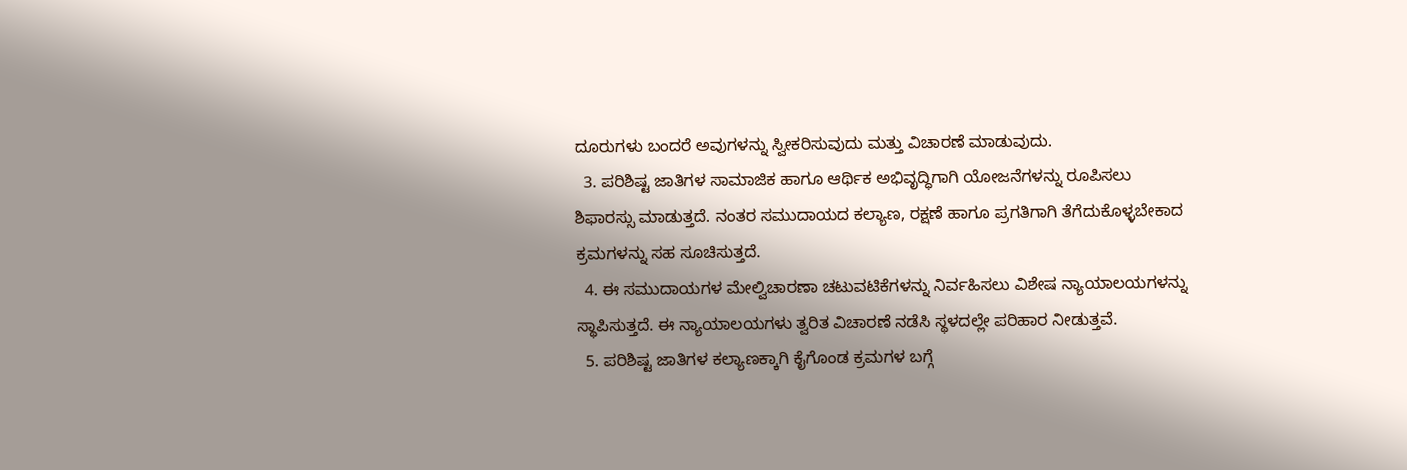ದೂರುಗಳು ಬಂದರೆ ಅವುಗಳನ್ನು ಸ್ವೀಕರಿಸುವುದು ಮತ್ತು ವಿಚಾರಣೆ ಮಾಡುವುದು.
  3. ಪರಿಶಿಷ್ಟ ಜಾತಿಗಳ ಸಾಮಾಜಿಕ ಹಾಗೂ ಆರ್ಥಿಕ ಅಭಿವೃದ್ಧಿಗಾಗಿ ಯೋಜನೆಗಳನ್ನು ರೂಪಿಸಲು ಶಿಫಾರಸ್ಸು ಮಾಡುತ್ತದೆ. ನಂತರ ಸಮುದಾಯದ ಕಲ್ಯಾಣ, ರಕ್ಷಣೆ ಹಾಗೂ ಪ್ರಗತಿಗಾಗಿ ತೆಗೆದುಕೊಳ್ಳಬೇಕಾದ ಕ್ರಮಗಳನ್ನು ಸಹ ಸೂಚಿಸುತ್ತದೆ.
  4. ಈ ಸಮುದಾಯಗಳ ಮೇಲ್ವಿಚಾರಣಾ ಚಟುವಟಿಕೆಗಳನ್ನು ನಿರ್ವಹಿಸಲು ವಿಶೇಷ ನ್ಯಾಯಾಲಯಗಳನ್ನು ಸ್ಥಾಪಿಸುತ್ತದೆ. ಈ ನ್ಯಾಯಾಲಯಗಳು ತ್ವರಿತ ವಿಚಾರಣೆ ನಡೆಸಿ ಸ್ಥಳದಲ್ಲೇ ಪರಿಹಾರ ನೀಡುತ್ತವೆ.
  5. ಪರಿಶಿಷ್ಟ ಜಾತಿಗಳ ಕಲ್ಯಾಣಕ್ಕಾಗಿ ಕೈಗೊಂಡ ಕ್ರಮಗಳ ಬಗ್ಗೆ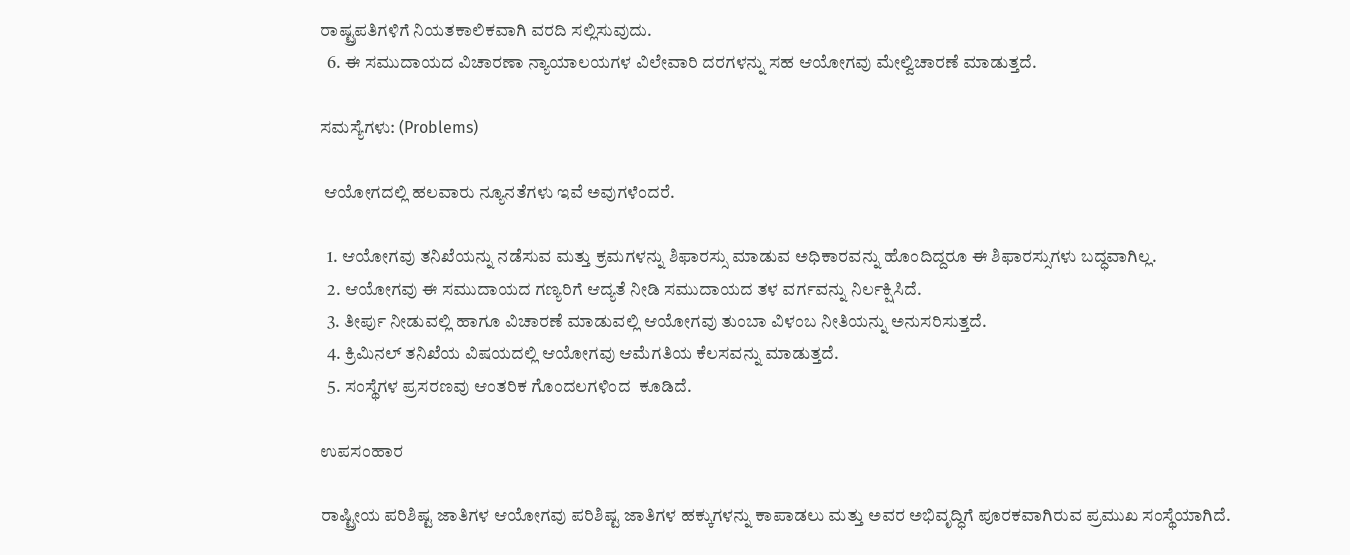ರಾಷ್ಟ್ರಪತಿಗಳಿಗೆ ನಿಯತಕಾಲಿಕವಾಗಿ ವರದಿ ಸಲ್ಲಿಸುವುದು.
  6. ಈ ಸಮುದಾಯದ ವಿಚಾರಣಾ ನ್ಯಾಯಾಲಯಗಳ ವಿಲೇವಾರಿ ದರಗಳನ್ನು ಸಹ ಆಯೋಗವು ಮೇಲ್ವಿಚಾರಣೆ ಮಾಡುತ್ತದೆ.

ಸಮಸ್ಯೆಗಳು: (Problems)

 ಆಯೋಗದಲ್ಲಿ ಹಲವಾರು ನ್ಯೂನತೆಗಳು ಇವೆ ಅವುಗಳೆಂದರೆ.

  1. ಆಯೋಗವು ತನಿಖೆಯನ್ನು ನಡೆಸುವ ಮತ್ತು ಕ್ರಮಗಳನ್ನು ಶಿಫಾರಸ್ಸು ಮಾಡುವ ಅಧಿಕಾರವನ್ನು ಹೊಂದಿದ್ದರೂ ಈ ಶಿಫಾರಸ್ಸುಗಳು ಬದ್ಧವಾಗಿಲ್ಲ.
  2. ಆಯೋಗವು ಈ ಸಮುದಾಯದ ಗಣ್ಯರಿಗೆ ಆದ್ಯತೆ ನೀಡಿ ಸಮುದಾಯದ ತಳ ವರ್ಗವನ್ನು ನಿರ್ಲಕ್ಷಿಸಿದೆ.
  3. ತೀರ್ಪು ನೀಡುವಲ್ಲಿ ಹಾಗೂ ವಿಚಾರಣೆ ಮಾಡುವಲ್ಲಿ ಆಯೋಗವು ತುಂಬಾ ವಿಳಂಬ ನೀತಿಯನ್ನು ಅನುಸರಿಸುತ್ತದೆ.
  4. ಕ್ರಿಮಿನಲ್ ತನಿಖೆಯ ವಿಷಯದಲ್ಲಿ ಆಯೋಗವು ಆಮೆಗತಿಯ ಕೆಲಸವನ್ನು ಮಾಡುತ್ತದೆ.
  5. ಸಂಸ್ಥೆಗಳ ಪ್ರಸರಣವು ಆಂತರಿಕ ಗೊಂದಲಗಳಿಂದ  ಕೂಡಿದೆ.

ಉಪಸಂಹಾರ

ರಾಷ್ಟ್ರೀಯ ಪರಿಶಿಷ್ಟ ಜಾತಿಗಳ ಆಯೋಗವು ಪರಿಶಿಷ್ಟ ಜಾತಿಗಳ ಹಕ್ಕುಗಳನ್ನು ಕಾಪಾಡಲು ಮತ್ತು ಅವರ ಅಭಿವೃದ್ಧಿಗೆ ಪೂರಕವಾಗಿರುವ ಪ್ರಮುಖ ಸಂಸ್ಥೆಯಾಗಿದೆ.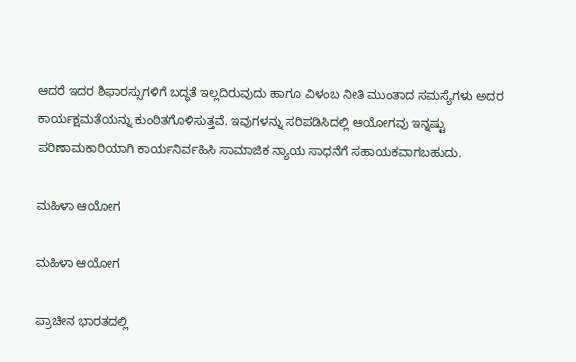ಆದರೆ ಇದರ ಶಿಫಾರಸ್ಸುಗಳಿಗೆ ಬದ್ಧತೆ ಇಲ್ಲದಿರುವುದು ಹಾಗೂ ವಿಳಂಬ ನೀತಿ ಮುಂತಾದ ಸಮಸ್ಯೆಗಳು ಅದರ ಕಾರ್ಯಕ್ಷಮತೆಯನ್ನು ಕುಂಠಿತಗೊಳಿಸುತ್ತವೆ. ಇವುಗಳನ್ನು ಸರಿಪಡಿಸಿದಲ್ಲಿ ಆಯೋಗವು ಇನ್ನಷ್ಟು ಪರಿಣಾಮಕಾರಿಯಾಗಿ ಕಾರ್ಯನಿರ್ವಹಿಸಿ ಸಾಮಾಜಿಕ ನ್ಯಾಯ ಸಾಧನೆಗೆ ಸಹಾಯಕವಾಗಬಹುದು.

ಮಹಿಳಾ ಆಯೋಗ

ಮಹಿಳಾ ಆಯೋಗ

ಪ್ರಾಚೀನ ಭಾರತದಲ್ಲಿ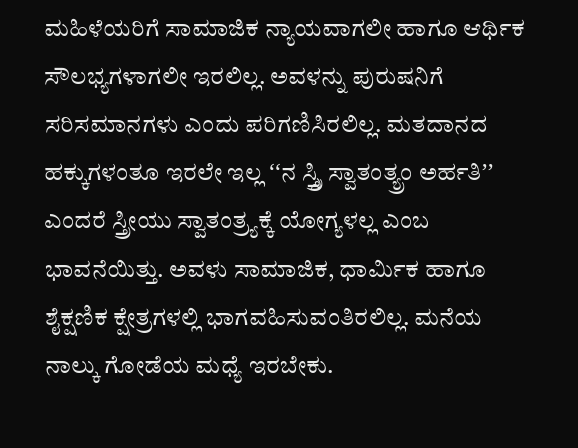ಮಹಿಳೆಯರಿಗೆ ಸಾಮಾಜಿಕ ನ್ಯಾಯವಾಗಲೀ ಹಾಗೂ ಆರ್ಥಿಕ ಸೌಲಭ್ಯಗಳಾಗಲೀ ಇರಲಿಲ್ಲ. ಅವಳನ್ನು ಪುರುಷನಿಗೆ ಸರಿಸಮಾನಗಳು ಎಂದು ಪರಿಗಣಿಸಿರಲಿಲ್ಲ. ಮತದಾನದ ಹಕ್ಕುಗಳಂತೂ ಇರಲೇ ಇಲ್ಲ ʻʻನ ಸ್ಸ್ತ್ರಿ ಸ್ವಾತಂತ್ಯ್ರಂ ಅರ್ಹತಿʼʼ ಎಂದರೆ ಸ್ತ್ರೀಯು ಸ್ವಾತಂತ್ರ್ಯಕ್ಕೆ ಯೋಗ್ಯಳಲ್ಲ ಎಂಬ ಭಾವನೆಯಿತ್ತು. ಅವಳು ಸಾಮಾಜಿಕ, ಧಾರ್ಮಿಕ ಹಾಗೂ ಶೈಕ್ಷಣಿಕ ಕ್ಷೇತ್ರಗಳಲ್ಲಿ ಭಾಗವಹಿಸುವಂತಿರಲಿಲ್ಲ. ಮನೆಯ ನಾಲ್ಕು ಗೋಡೆಯ ಮಧ್ಯೆ ಇರಬೇಕು.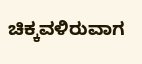ಚಿಕ್ಕವಳಿರುವಾಗ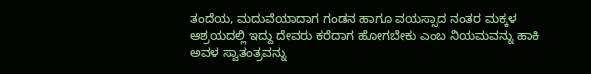ತಂದೆಯ, ಮದುವೆಯಾದಾಗ ಗಂಡನ ಹಾಗೂ ವಯಸ್ಸಾದ ನಂತರ ಮಕ್ಕಳ ಆಶ್ರಯದಲ್ಲಿ ಇದ್ದು ದೇವರು ಕರೆದಾಗ ಹೋಗಬೇಕು ಎಂಬ ನಿಯಮವನ್ನು ಹಾಕಿ ಅವಳ ಸ್ವಾತಂತ್ರವನ್ನು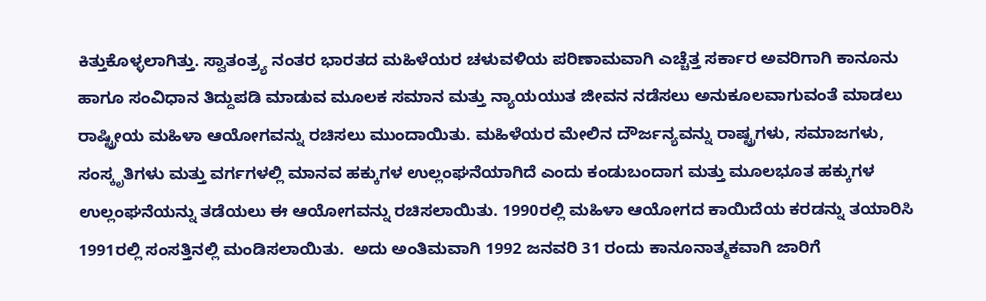ಕಿತ್ತುಕೊಳ್ಳಲಾಗಿತ್ತು. ಸ್ವಾತಂತ್ರ್ಯ ನಂತರ ಭಾರತದ ಮಹಿಳೆಯರ ಚಳುವಳಿಯ ಪರಿಣಾಮವಾಗಿ ಎಚ್ಚೆತ್ತ ಸರ್ಕಾರ ಅವರಿಗಾಗಿ ಕಾನೂನು ಹಾಗೂ ಸಂವಿಧಾನ ತಿದ್ದುಪಡಿ ಮಾಡುವ ಮೂಲಕ ಸಮಾನ ಮತ್ತು ನ್ಯಾಯಯುತ ಜೀವನ ನಡೆಸಲು ಅನುಕೂಲವಾಗುವಂತೆ ಮಾಡಲು ರಾಷ್ಟ್ರೀಯ ಮಹಿಳಾ ಆಯೋಗವನ್ನು ರಚಿಸಲು ಮುಂದಾಯಿತು. ಮಹಿಳೆಯರ ಮೇಲಿನ ದೌರ್ಜನ್ಯವನ್ನು ರಾಷ್ಟ್ರಗಳು, ಸಮಾಜಗಳು, ಸಂಸ್ಕೃತಿಗಳು ಮತ್ತು ವರ್ಗಗಳಲ್ಲಿ ಮಾನವ ಹಕ್ಕುಗಳ ಉಲ್ಲಂಘನೆಯಾಗಿದೆ ಎಂದು ಕಂಡುಬಂದಾಗ ಮತ್ತು ಮೂಲಭೂತ ಹಕ್ಕುಗಳ ಉಲ್ಲಂಘನೆಯನ್ನು ತಡೆಯಲು ಈ ಆಯೋಗವನ್ನು ರಚಿಸಲಾಯಿತು. 1990ರಲ್ಲಿ ಮಹಿಳಾ ಆಯೋಗದ ಕಾಯಿದೆಯ ಕರಡನ್ನು ತಯಾರಿಸಿ 1991ರಲ್ಲಿ ಸಂಸತ್ತಿನಲ್ಲಿ ಮಂಡಿಸಲಾಯಿತು.  ಅದು ಅಂತಿಮವಾಗಿ 1992 ಜನವರಿ 31 ರಂದು ಕಾನೂನಾತ್ಮಕವಾಗಿ ಜಾರಿಗೆ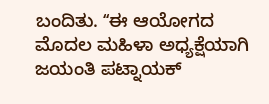ಬಂದಿತು. ʻʻಈ ಆಯೋಗದ ಮೊದಲ ಮಹಿಳಾ ಅಧ್ಯಕ್ಷೆಯಾಗಿ ಜಯಂತಿ ಪಟ್ನಾಯಕ್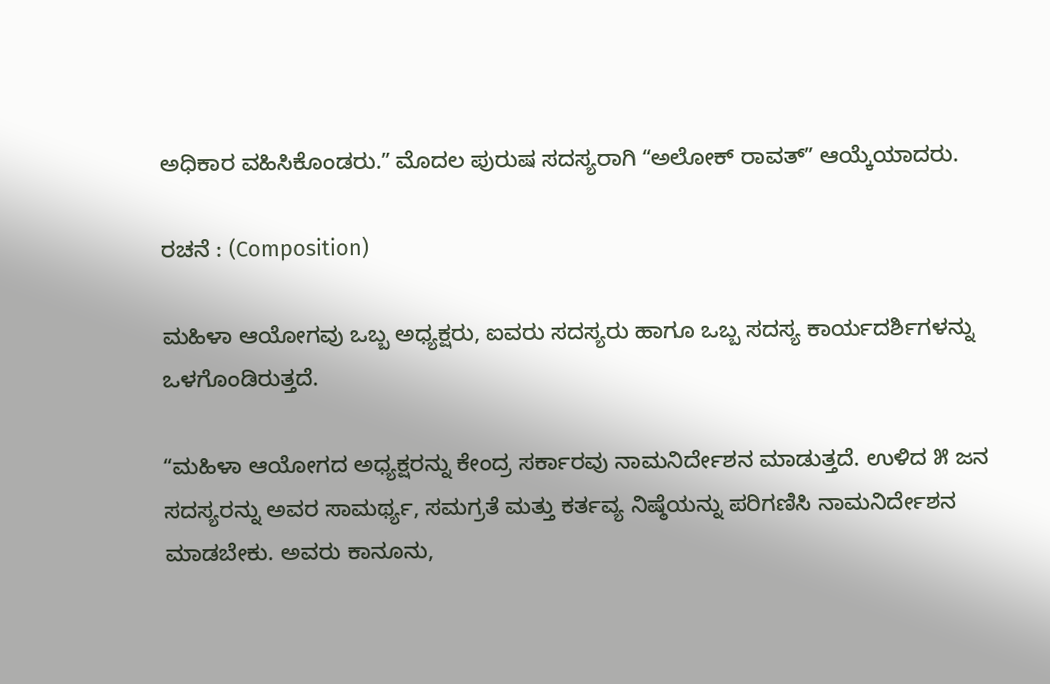ಅಧಿಕಾರ ವಹಿಸಿಕೊಂಡರು.ʼʼ ಮೊದಲ ಪುರುಷ ಸದಸ್ಯರಾಗಿ ʻʻಅಲೋಕ್ ರಾವತ್ʼʼ ಆಯ್ಕೆಯಾದರು.

ರಚನೆ : (Composition)

ಮಹಿಳಾ ಆಯೋಗವು ಒಬ್ಬ ಅಧ್ಯಕ್ಷರು, ಐವರು ಸದಸ್ಯರು ಹಾಗೂ ಒಬ್ಬ ಸದಸ್ಯ ಕಾರ್ಯದರ್ಶಿಗಳನ್ನು ಒಳಗೊಂಡಿರುತ್ತದೆ.

ʻʻಮಹಿಳಾ ಆಯೋಗದ ಅಧ್ಯಕ್ಷರನ್ನು ಕೇಂದ್ರ ಸರ್ಕಾರವು ನಾಮನಿರ್ದೇಶನ ಮಾಡುತ್ತದೆ. ಉಳಿದ ೫ ಜನ ಸದಸ್ಯರನ್ನು ಅವರ ಸಾಮರ್ಥ್ಯ, ಸಮಗ್ರತೆ ಮತ್ತು ಕರ್ತವ್ಯ ನಿಷ್ಠೆಯನ್ನು ಪರಿಗಣಿಸಿ ನಾಮನಿರ್ದೇಶನ ಮಾಡಬೇಕು. ಅವರು ಕಾನೂನು,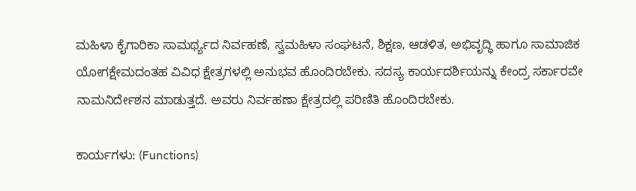ಮಹಿಳಾ ಕೈಗಾರಿಕಾ ಸಾಮರ್ಥ್ಯದ ನಿರ್ವಹಣೆ, ಸ್ವಮಹಿಳಾ ಸಂಘಟನೆ, ಶಿಕ್ಷಣ, ಆಡಳಿತ, ಅಭಿವೃದ್ಧಿ ಹಾಗೂ ಸಾಮಾಜಿಕ ಯೋಗಕ್ಷೇಮದಂತಹ ವಿವಿಧ ಕ್ಷೇತ್ರಗಳಲ್ಲಿ ಅನುಭವ ಹೊಂದಿರಬೇಕು. ಸದಸ್ಯ ಕಾರ್ಯದರ್ಶಿಯನ್ನು ಕೇಂದ್ರ ಸರ್ಕಾರವೇ ನಾಮನಿರ್ದೇಶನ ಮಾಡುತ್ತದೆ. ಅವರು ನಿರ್ವಹಣಾ ಕ್ಷೇತ್ರದಲ್ಲಿ ಪರಿಣಿತಿ ಹೊಂದಿರಬೇಕು.

ಕಾರ್ಯಗಳು: (Functions)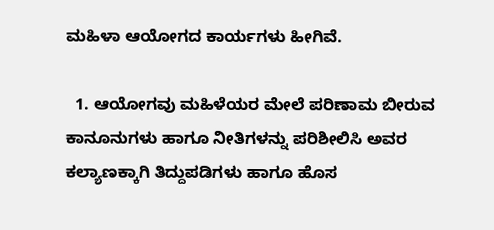ಮಹಿಳಾ ಆಯೋಗದ ಕಾರ್ಯಗಳು ಹೀಗಿವೆ.

  1. ಆಯೋಗವು ಮಹಿಳೆಯರ ಮೇಲೆ ಪರಿಣಾಮ ಬೀರುವ ಕಾನೂನುಗಳು ಹಾಗೂ ನೀತಿಗಳನ್ನು ಪರಿಶೀಲಿಸಿ ಅವರ ಕಲ್ಯಾಣಕ್ಕಾಗಿ ತಿದ್ದುಪಡಿಗಳು ಹಾಗೂ ಹೊಸ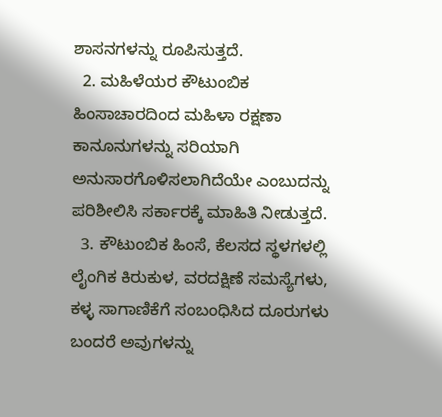ಶಾಸನಗಳನ್ನು ರೂಪಿಸುತ್ತದೆ.
  2. ಮಹಿಳೆಯರ ಕೌಟುಂಬಿಕ  ಹಿಂಸಾಚಾರದಿಂದ ಮಹಿಳಾ ರಕ್ಷಣಾ ಕಾನೂನುಗಳನ್ನು ಸರಿಯಾಗಿ ಅನುಸಾರಗೊಳಿಸಲಾಗಿದೆಯೇ ಎಂಬುದನ್ನು ಪರಿಶೀಲಿಸಿ ಸರ್ಕಾರಕ್ಕೆ ಮಾಹಿತಿ ನೀಡುತ್ತದೆ.
  3. ಕೌಟುಂಬಿಕ ಹಿಂಸೆ, ಕೆಲಸದ ಸ್ಥಳಗಳಲ್ಲಿ ಲೈಂಗಿಕ ಕಿರುಕುಳ, ವರದಕ್ಷಿಣೆ ಸಮಸ್ಯೆಗಳು, ಕಳ್ಳ ಸಾಗಾಣಿಕೆಗೆ ಸಂಬಂಧಿಸಿದ ದೂರುಗಳು ಬಂದರೆ ಅವುಗಳನ್ನು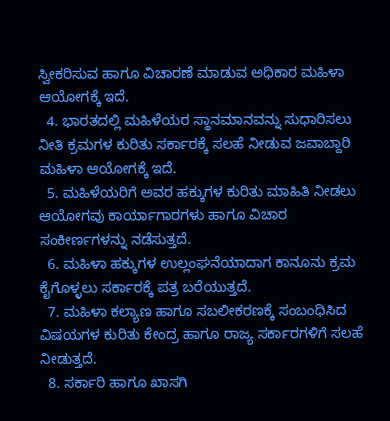ಸ್ವೀಕರಿಸುವ ಹಾಗೂ ವಿಚಾರಣೆ ಮಾಡುವ ಅಧಿಕಾರ ಮಹಿಳಾ ಆಯೋಗಕ್ಕೆ ಇದೆ.
  4. ಭಾರತದಲ್ಲಿ ಮಹಿಳೆಯರ ಸ್ಥಾನಮಾನವನ್ನು ಸುಧಾರಿಸಲು ನೀತಿ ಕ್ರಮಗಳ ಕುರಿತು ಸರ್ಕಾರಕ್ಕೆ ಸಲಹೆ ನೀಡುವ ಜವಾಬ್ದಾರಿ ಮಹಿಳಾ ಆಯೋಗಕ್ಕೆ ಇದೆ.
  5. ಮಹಿಳೆಯರಿಗೆ ಅವರ ಹಕ್ಕುಗಳ ಕುರಿತು ಮಾಹಿತಿ ನೀಡಲು ಆಯೋಗವು ಕಾರ್ಯಾಗಾರಗಳು ಹಾಗೂ ವಿಚಾರ ಸಂಕೀರ್ಣಗಳನ್ನು ನಡೆಸುತ್ತದೆ.
  6. ಮಹಿಳಾ ಹಕ್ಕುಗಳ ಉಲ್ಲಂಘನೆಯಾದಾಗ ಕಾನೂನು ಕ್ರಮ ಕೈಗೊಳ್ಳಲು ಸರ್ಕಾರಕ್ಕೆ ಪತ್ರ ಬರೆಯುತ್ತದೆ.
  7. ಮಹಿಳಾ ಕಲ್ಯಾಣ ಹಾಗೂ ಸಬಲೀಕರಣಕ್ಕೆ ಸಂಬಂಧಿಸಿದ ವಿಷಯಗಳ ಕುರಿತು ಕೇಂದ್ರ ಹಾಗೂ ರಾಜ್ಯ ಸರ್ಕಾರಗಳಿಗೆ ಸಲಹೆ ನೀಡುತ್ತದೆ.
  8. ಸರ್ಕಾರಿ ಹಾಗೂ ಖಾಸಗಿ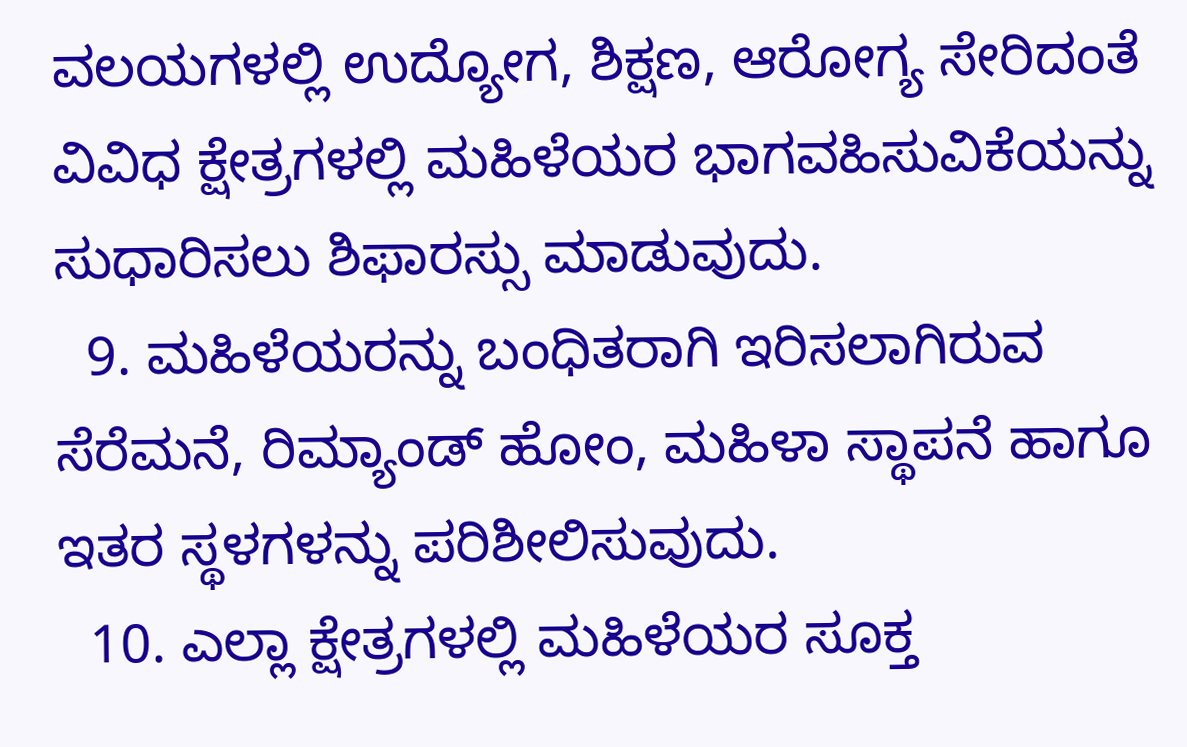ವಲಯಗಳಲ್ಲಿ ಉದ್ಯೋಗ, ಶಿಕ್ಷಣ, ಆರೋಗ್ಯ ಸೇರಿದಂತೆ ವಿವಿಧ ಕ್ಷೇತ್ರಗಳಲ್ಲಿ ಮಹಿಳೆಯರ ಭಾಗವಹಿಸುವಿಕೆಯನ್ನು ಸುಧಾರಿಸಲು ಶಿಫಾರಸ್ಸು ಮಾಡುವುದು.
  9. ಮಹಿಳೆಯರನ್ನು ಬಂಧಿತರಾಗಿ ಇರಿಸಲಾಗಿರುವ ಸೆರೆಮನೆ, ರಿಮ್ಯಾಂಡ್ ಹೋಂ, ಮಹಿಳಾ ಸ್ಥಾಪನೆ ಹಾಗೂ ಇತರ ಸ್ಥಳಗಳನ್ನು ಪರಿಶೀಲಿಸುವುದು.
  10. ಎಲ್ಲಾ ಕ್ಷೇತ್ರಗಳಲ್ಲಿ ಮಹಿಳೆಯರ ಸೂಕ್ತ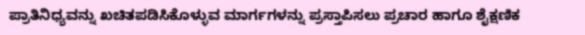ಪ್ರಾತಿನಿಧ್ಯವನ್ನು ಖಚಿತಪಡಿಸಿಕೊಳ್ಳುವ ಮಾರ್ಗಗಳನ್ನು ಪ್ರಸ್ತಾಪಿಸಲು ಪ್ರಚಾರ ಹಾಗೂ ಶೈಕ್ಷಣಿಕ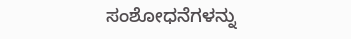ಸಂಶೋಧನೆಗಳನ್ನು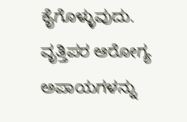ಕೈಗೊಳ್ಳುವುದು. ವೃತ್ತಿಪರ ಆರೋಗ್ಯ ಅಪಾಯಗಳನ್ನು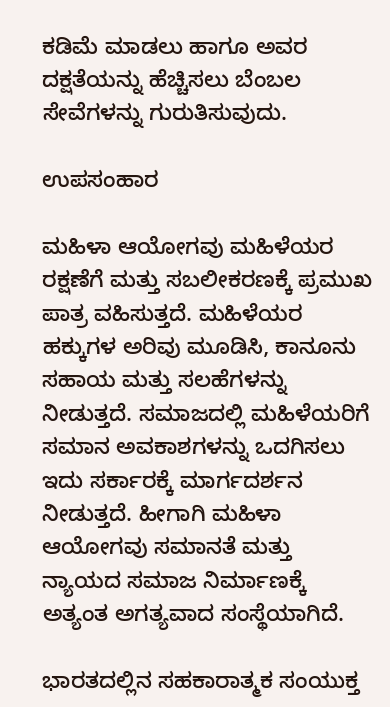ಕಡಿಮೆ ಮಾಡಲು ಹಾಗೂ ಅವರ ದಕ್ಷತೆಯನ್ನು ಹೆಚ್ಚಿಸಲು ಬೆಂಬಲ ಸೇವೆಗಳನ್ನು ಗುರುತಿಸುವುದು.

ಉಪಸಂಹಾರ

ಮಹಿಳಾ ಆಯೋಗವು ಮಹಿಳೆಯರ ರಕ್ಷಣೆಗೆ ಮತ್ತು ಸಬಲೀಕರಣಕ್ಕೆ ಪ್ರಮುಖ ಪಾತ್ರ ವಹಿಸುತ್ತದೆ. ಮಹಿಳೆಯರ ಹಕ್ಕುಗಳ ಅರಿವು ಮೂಡಿಸಿ, ಕಾನೂನು ಸಹಾಯ ಮತ್ತು ಸಲಹೆಗಳನ್ನು ನೀಡುತ್ತದೆ. ಸಮಾಜದಲ್ಲಿ ಮಹಿಳೆಯರಿಗೆ ಸಮಾನ ಅವಕಾಶಗಳನ್ನು ಒದಗಿಸಲು ಇದು ಸರ್ಕಾರಕ್ಕೆ ಮಾರ್ಗದರ್ಶನ ನೀಡುತ್ತದೆ. ಹೀಗಾಗಿ ಮಹಿಳಾ ಆಯೋಗವು ಸಮಾನತೆ ಮತ್ತು ನ್ಯಾಯದ ಸಮಾಜ ನಿರ್ಮಾಣಕ್ಕೆ ಅತ್ಯಂತ ಅಗತ್ಯವಾದ ಸಂಸ್ಥೆಯಾಗಿದೆ.

ಭಾರತದಲ್ಲಿನ ಸಹಕಾರಾತ್ಮಕ ಸಂಯುಕ್ತ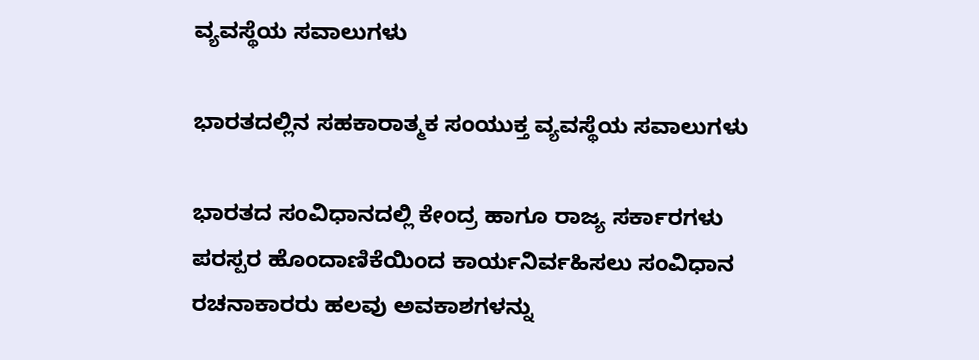ವ್ಯವಸ್ಥೆಯ ಸವಾಲುಗಳು

ಭಾರತದಲ್ಲಿನ ಸಹಕಾರಾತ್ಮಕ ಸಂಯುಕ್ತ ವ್ಯವಸ್ಥೆಯ ಸವಾಲುಗಳು

ಭಾರತದ ಸಂವಿಧಾನದಲ್ಲಿ ಕೇಂದ್ರ ಹಾಗೂ ರಾಜ್ಯ ಸರ್ಕಾರಗಳು ಪರಸ್ಪರ ಹೊಂದಾಣಿಕೆಯಿಂದ ಕಾರ್ಯನಿರ್ವಹಿಸಲು ಸಂವಿಧಾನ ರಚನಾಕಾರರು ಹಲವು ಅವಕಾಶಗಳನ್ನು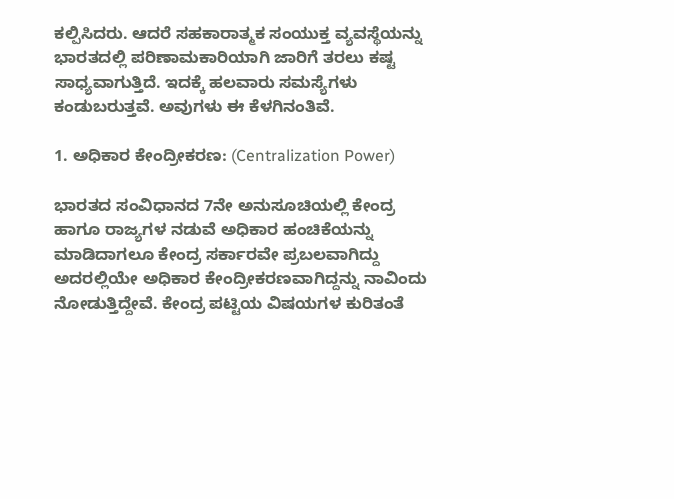ಕಲ್ಪಿಸಿದರು. ಆದರೆ ಸಹಕಾರಾತ್ಮಕ ಸಂಯುಕ್ತ ವ್ಯವಸ್ಥೆಯನ್ನು ಭಾರತದಲ್ಲಿ ಪರಿಣಾಮಕಾರಿಯಾಗಿ ಜಾರಿಗೆ ತರಲು ಕಷ್ಟ ಸಾಧ್ಯವಾಗುತ್ತಿದೆ. ಇದಕ್ಕೆ ಹಲವಾರು ಸಮಸ್ಯೆಗಳು ಕಂಡುಬರುತ್ತವೆ. ಅವುಗಳು ಈ ಕೆಳಗಿನಂತಿವೆ.

1. ಅಧಿಕಾರ ಕೇಂದ್ರೀಕರಣ: (Centralization Power)

ಭಾರತದ ಸಂವಿಧಾನದ 7ನೇ ಅನುಸೂಚಿಯಲ್ಲಿ ಕೇಂದ್ರ ಹಾಗೂ ರಾಜ್ಯಗಳ ನಡುವೆ ಅಧಿಕಾರ ಹಂಚಿಕೆಯನ್ನು ಮಾಡಿದಾಗಲೂ ಕೇಂದ್ರ ಸರ್ಕಾರವೇ ಪ್ರಬಲವಾಗಿದ್ದು ಅದರಲ್ಲಿಯೇ ಅಧಿಕಾರ ಕೇಂದ್ರೀಕರಣವಾಗಿದ್ದನ್ನು ನಾವಿಂದು ನೋಡುತ್ತಿದ್ದೇವೆ. ಕೇಂದ್ರ ಪಟ್ಟಿಯ ವಿಷಯಗಳ ಕುರಿತಂತೆ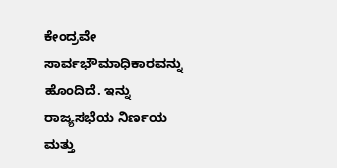ಕೇಂದ್ರವೇ ಸಾರ್ವಭೌಮಾಧಿಕಾರವನ್ನು ಹೊಂದಿದೆ. ಇನ್ನು ರಾಜ್ಯಸಭೆಯ ನಿರ್ಣಯ ಮತ್ತು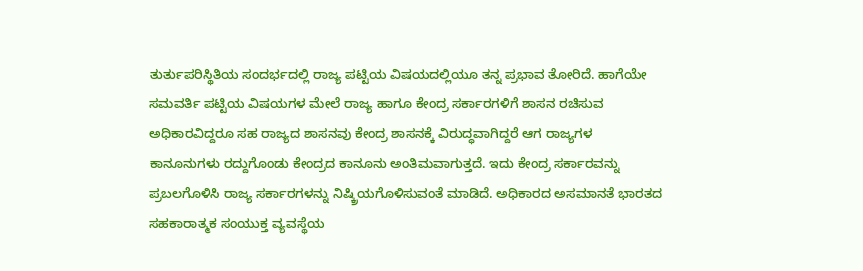ತುರ್ತುಪರಿಸ್ಥಿತಿಯ ಸಂದರ್ಭದಲ್ಲಿ ರಾಜ್ಯ ಪಟ್ಟಿಯ ವಿಷಯದಲ್ಲಿಯೂ ತನ್ನ ಪ್ರಭಾವ ತೋರಿದೆ. ಹಾಗೆಯೇ ಸಮವರ್ತಿ ಪಟ್ಟಿಯ ವಿಷಯಗಳ ಮೇಲೆ ರಾಜ್ಯ ಹಾಗೂ ಕೇಂದ್ರ ಸರ್ಕಾರಗಳಿಗೆ ಶಾಸನ ರಚಿಸುವ ಅಧಿಕಾರವಿದ್ದರೂ ಸಹ ರಾಜ್ಯದ ಶಾಸನವು ಕೇಂದ್ರ ಶಾಸನಕ್ಕೆ ವಿರುದ್ಧವಾಗಿದ್ದರೆ ಆಗ ರಾಜ್ಯಗಳ ಕಾನೂನುಗಳು ರದ್ದುಗೊಂಡು ಕೇಂದ್ರದ ಕಾನೂನು ಅಂತಿಮವಾಗುತ್ತದೆ. ಇದು ಕೇಂದ್ರ ಸರ್ಕಾರವನ್ನು ಪ್ರಬಲಗೊಳಿಸಿ ರಾಜ್ಯ ಸರ್ಕಾರಗಳನ್ನು ನಿಷ್ಕ್ರಿಯಗೊಳಿಸುವಂತೆ ಮಾಡಿದೆ. ಅಧಿಕಾರದ ಅಸಮಾನತೆ ಭಾರತದ  ಸಹಕಾರಾತ್ಮಕ ಸಂಯುಕ್ತ ವ್ಯವಸ್ಥೆಯ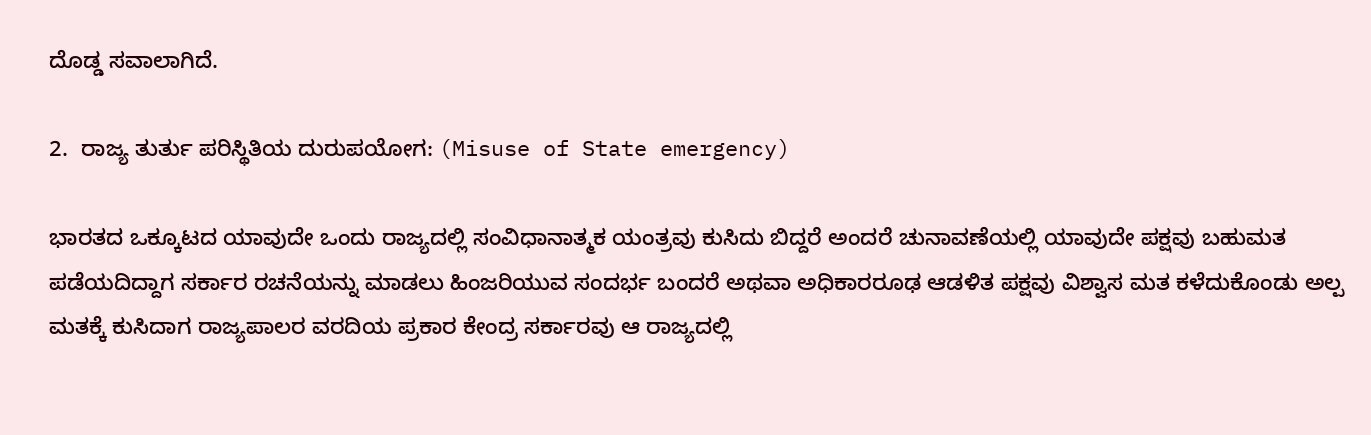ದೊಡ್ಡ ಸವಾಲಾಗಿದೆ.

2.  ರಾಜ್ಯ ತುರ್ತು ಪರಿಸ್ಥಿತಿಯ ದುರುಪಯೋಗ: (Misuse of State emergency)

ಭಾರತದ ಒಕ್ಕೂಟದ ಯಾವುದೇ ಒಂದು ರಾಜ್ಯದಲ್ಲಿ ಸಂವಿಧಾನಾತ್ಮಕ ಯಂತ್ರವು ಕುಸಿದು ಬಿದ್ದರೆ ಅಂದರೆ ಚುನಾವಣೆಯಲ್ಲಿ ಯಾವುದೇ ಪಕ್ಷವು ಬಹುಮತ ಪಡೆಯದಿದ್ದಾಗ ಸರ್ಕಾರ ರಚನೆಯನ್ನು ಮಾಡಲು ಹಿಂಜರಿಯುವ ಸಂದರ್ಭ ಬಂದರೆ ಅಥವಾ ಅಧಿಕಾರರೂಢ ಆಡಳಿತ ಪಕ್ಷವು ವಿಶ್ವಾಸ ಮತ ಕಳೆದುಕೊಂಡು ಅಲ್ಪ ಮತಕ್ಕೆ ಕುಸಿದಾಗ ರಾಜ್ಯಪಾಲರ ವರದಿಯ ಪ್ರಕಾರ ಕೇಂದ್ರ ಸರ್ಕಾರವು ಆ ರಾಜ್ಯದಲ್ಲಿ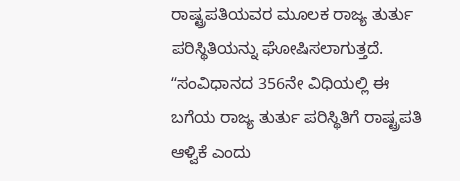ರಾಷ್ಟ್ರಪತಿಯವರ ಮೂಲಕ ರಾಜ್ಯ ತುರ್ತು ಪರಿಸ್ಥಿತಿಯನ್ನು ಘೋಷಿಸಲಾಗುತ್ತದೆ. ʻʻಸಂವಿಧಾನದ 356ನೇ ವಿಧಿಯಲ್ಲಿ ಈ ಬಗೆಯ ರಾಜ್ಯ ತುರ್ತು ಪರಿಸ್ಥಿತಿಗೆ ರಾಷ್ಟ್ರಪತಿ ಆಳ್ವಿಕೆ ಎಂದು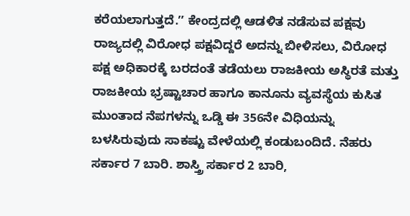ಕರೆಯಲಾಗುತ್ತದೆ.ʼʼ ಕೇಂದ್ರದಲ್ಲಿ ಆಡಳಿತ ನಡೆಸುವ ಪಕ್ಷವು ರಾಜ್ಯದಲ್ಲಿ ವಿರೋಧ ಪಕ್ಷವಿದ್ದರೆ ಅದನ್ನು ಬೀಳಿಸಲು, ವಿರೋಧ ಪಕ್ಷ ಅಧಿಕಾರಕ್ಕೆ ಬರದಂತೆ ತಡೆಯಲು ರಾಜಕೀಯ ಅಸ್ಥಿರತೆ ಮತ್ತು ರಾಜಕೀಯ ಭ್ರಷ್ಟಾಚಾರ ಹಾಗೂ ಕಾನೂನು ವ್ಯವಸ್ಥೆಯ ಕುಸಿತ ಮುಂತಾದ ನೆಪಗಳನ್ನು ಒಡ್ಡಿ ಈ 356ನೇ ವಿಧಿಯನ್ನು ಬಳಸಿರುವುದು ಸಾಕಷ್ಟು ವೇಳೆಯಲ್ಲಿ ಕಂಡುಬಂದಿದೆ. ನೆಹರು ಸರ್ಕಾರ 7 ಬಾರಿ. ಶಾಸ್ತ್ರಿ ಸರ್ಕಾರ 2 ಬಾರಿ,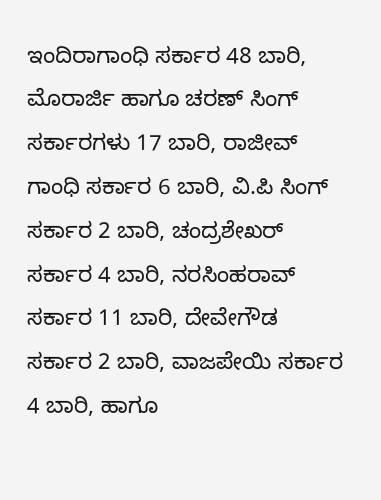ಇಂದಿರಾಗಾಂಧಿ ಸರ್ಕಾರ 48 ಬಾರಿ, ಮೊರಾರ್ಜಿ ಹಾಗೂ ಚರಣ್ ಸಿಂಗ್ ಸರ್ಕಾರಗಳು 17 ಬಾರಿ, ರಾಜೀವ್ ಗಾಂಧಿ ಸರ್ಕಾರ 6 ಬಾರಿ, ವಿ.ಪಿ ಸಿಂಗ್ ಸರ್ಕಾರ 2 ಬಾರಿ, ಚಂದ್ರಶೇಖರ್ ಸರ್ಕಾರ 4 ಬಾರಿ, ನರಸಿಂಹರಾವ್ ಸರ್ಕಾರ 11 ಬಾರಿ, ದೇವೇಗೌಡ ಸರ್ಕಾರ 2 ಬಾರಿ, ವಾಜಪೇಯಿ ಸರ್ಕಾರ 4 ಬಾರಿ, ಹಾಗೂ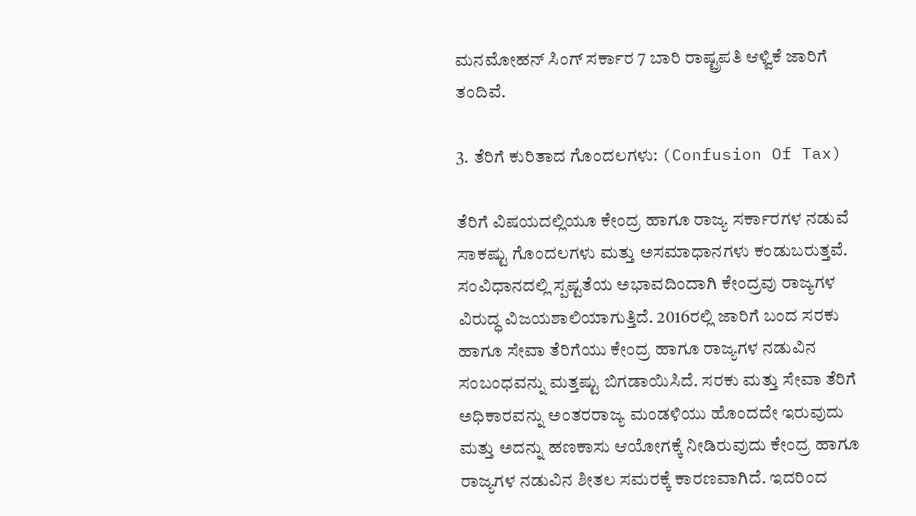ಮನಮೋಹನ್ ಸಿಂಗ್ ಸರ್ಕಾರ 7 ಬಾರಿ ರಾಷ್ಟ್ರಪತಿ ಆಳ್ವಿಕೆ ಜಾರಿಗೆ ತಂದಿವೆ.

3. ತೆರಿಗೆ ಕುರಿತಾದ ಗೊಂದಲಗಳು: (Confusion Of Tax)

ತೆರಿಗೆ ವಿಷಯದಲ್ಲಿಯೂ ಕೇಂದ್ರ ಹಾಗೂ ರಾಜ್ಯ ಸರ್ಕಾರಗಳ ನಡುವೆ ಸಾಕಷ್ಟು ಗೊಂದಲಗಳು ಮತ್ತು ಅಸಮಾಧಾನಗಳು ಕಂಡುಬರುತ್ತವೆ. ಸಂವಿಧಾನದಲ್ಲಿ ಸ್ಪಷ್ಟತೆಯ ಅಭಾವದಿಂದಾಗಿ ಕೇಂದ್ರವು ರಾಜ್ಯಗಳ ವಿರುದ್ಧ ವಿಜಯಶಾಲಿಯಾಗುತ್ತಿದೆ. 2016ರಲ್ಲಿ ಜಾರಿಗೆ ಬಂದ ಸರಕು ಹಾಗೂ ಸೇವಾ ತೆರಿಗೆಯು ಕೇಂದ್ರ ಹಾಗೂ ರಾಜ್ಯಗಳ ನಡುವಿನ ಸಂಬಂಧವನ್ನು ಮತ್ತಷ್ಟು ಬಿಗಡಾಯಿಸಿದೆ. ಸರಕು ಮತ್ತು ಸೇವಾ ತೆರಿಗೆ ಅಧಿಕಾರವನ್ನು ಅಂತರರಾಜ್ಯ ಮಂಡಳಿಯು ಹೊಂದದೇ ಇರುವುದು ಮತ್ತು ಅದನ್ನು ಹಣಕಾಸು ಆಯೋಗಕ್ಕೆ ನೀಡಿರುವುದು ಕೇಂದ್ರ ಹಾಗೂ ರಾಜ್ಯಗಳ ನಡುವಿನ ಶೀತಲ ಸಮರಕ್ಕೆ ಕಾರಣವಾಗಿದೆ. ಇದರಿಂದ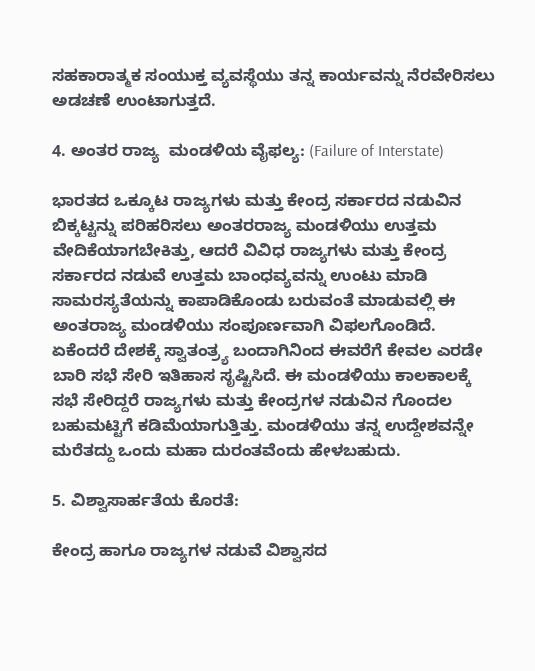ಸಹಕಾರಾತ್ಮಕ ಸಂಯುಕ್ತ ವ್ಯವಸ್ಥೆಯು ತನ್ನ ಕಾರ್ಯವನ್ನು ನೆರವೇರಿಸಲು ಅಡಚಣೆ ಉಂಟಾಗುತ್ತದೆ.

4. ಅಂತರ ರಾಜ್ಯ  ಮಂಡಳಿಯ ವೈಫಲ್ಯ: (Failure of Interstate)

ಭಾರತದ ಒಕ್ಕೂಟ ರಾಜ್ಯಗಳು ಮತ್ತು ಕೇಂದ್ರ ಸರ್ಕಾರದ ನಡುವಿನ ಬಿಕ್ಕಟ್ಟನ್ನು ಪರಿಹರಿಸಲು ಅಂತರರಾಜ್ಯ ಮಂಡಳಿಯು ಉತ್ತಮ ವೇದಿಕೆಯಾಗಬೇಕಿತ್ತು, ಆದರೆ ವಿವಿಧ ರಾಜ್ಯಗಳು ಮತ್ತು ಕೇಂದ್ರ ಸರ್ಕಾರದ ನಡುವೆ ಉತ್ತಮ ಬಾಂಧವ್ಯವನ್ನು ಉಂಟು ಮಾಡಿ ಸಾಮರಸ್ಯತೆಯನ್ನು ಕಾಪಾಡಿಕೊಂಡು ಬರುವಂತೆ ಮಾಡುವಲ್ಲಿ ಈ ಅಂತರಾಜ್ಯ ಮಂಡಳಿಯು ಸಂಪೂರ್ಣವಾಗಿ ವಿಫಲಗೊಂಡಿದೆ. ಏಕೆಂದರೆ ದೇಶಕ್ಕೆ ಸ್ವಾತಂತ್ರ್ಯ ಬಂದಾಗಿನಿಂದ ಈವರೆಗೆ ಕೇವಲ ಎರಡೇ ಬಾರಿ ಸಭೆ ಸೇರಿ ಇತಿಹಾಸ ಸೃಷ್ಟಿಸಿದೆ. ಈ ಮಂಡಳಿಯು ಕಾಲಕಾಲಕ್ಕೆ ಸಭೆ ಸೇರಿದ್ದರೆ ರಾಜ್ಯಗಳು ಮತ್ತು ಕೇಂದ್ರಗಳ ನಡುವಿನ ಗೊಂದಲ ಬಹುಮಟ್ಟಿಗೆ ಕಡಿಮೆಯಾಗುತ್ತಿತ್ತು. ಮಂಡಳಿಯು ತನ್ನ ಉದ್ದೇಶವನ್ನೇ ಮರೆತದ್ದು ಒಂದು ಮಹಾ ದುರಂತವೆಂದು ಹೇಳಬಹುದು.

5. ವಿಶ್ವಾಸಾರ್ಹತೆಯ ಕೊರತೆ:

ಕೇಂದ್ರ ಹಾಗೂ ರಾಜ್ಯಗಳ ನಡುವೆ ವಿಶ್ವಾಸದ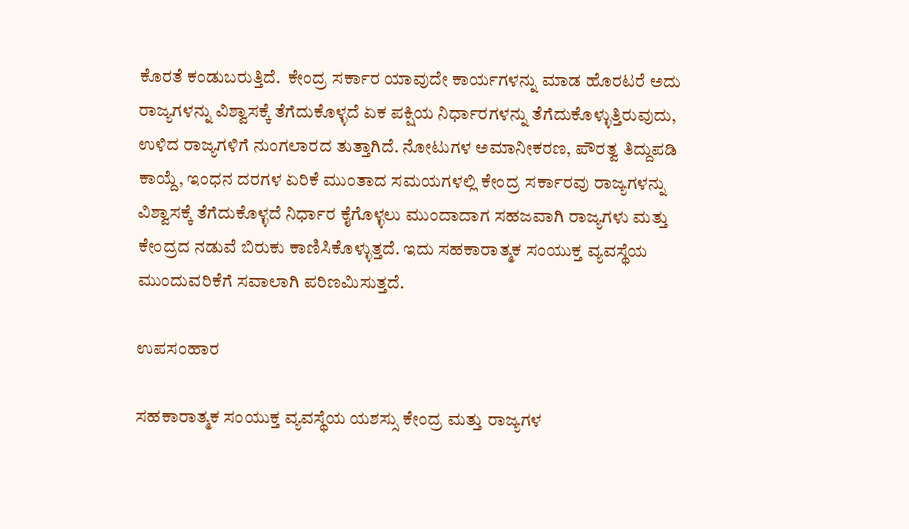ಕೊರತೆ ಕಂಡುಬರುತ್ತಿದೆ.  ಕೇಂದ್ರ ಸರ್ಕಾರ ಯಾವುದೇ ಕಾರ್ಯಗಳನ್ನು ಮಾಡ ಹೊರಟರೆ ಅದು ರಾಜ್ಯಗಳನ್ನು ವಿಶ್ವಾಸಕ್ಕೆ ತೆಗೆದುಕೊಳ್ಳದೆ ಏಕ ಪಕ್ಷಿಯ ನಿರ್ಧಾರಗಳನ್ನು ತೆಗೆದುಕೊಳ್ಳುತ್ತಿರುವುದು, ಉಳಿದ ರಾಜ್ಯಗಳಿಗೆ ನುಂಗಲಾರದ ತುತ್ತಾಗಿದೆ. ನೋಟುಗಳ ಅಮಾನೀಕರಣ, ಪೌರತ್ವ ತಿದ್ದುಪಡಿ ಕಾಯ್ದೆ, ಇಂಧನ ದರಗಳ ಏರಿಕೆ ಮುಂತಾದ ಸಮಯಗಳಲ್ಲಿ ಕೇಂದ್ರ ಸರ್ಕಾರವು ರಾಜ್ಯಗಳನ್ನು ವಿಶ್ವಾಸಕ್ಕೆ ತೆಗೆದುಕೊಳ್ಳದೆ ನಿರ್ಧಾರ ಕೈಗೊಳ್ಳಲು ಮುಂದಾದಾಗ ಸಹಜವಾಗಿ ರಾಜ್ಯಗಳು ಮತ್ತು ಕೇಂದ್ರದ ನಡುವೆ ಬಿರುಕು ಕಾಣಿಸಿಕೊಳ್ಳುತ್ತದೆ. ಇದು ಸಹಕಾರಾತ್ಮಕ ಸಂಯುಕ್ತ ವ್ಯವಸ್ಥೆಯ ಮುಂದುವರಿಕೆಗೆ ಸವಾಲಾಗಿ ಪರಿಣಮಿಸುತ್ತದೆ.

ಉಪಸಂಹಾರ

ಸಹಕಾರಾತ್ಮಕ ಸಂಯುಕ್ತ ವ್ಯವಸ್ಥೆಯ ಯಶಸ್ಸು ಕೇಂದ್ರ ಮತ್ತು ರಾಜ್ಯಗಳ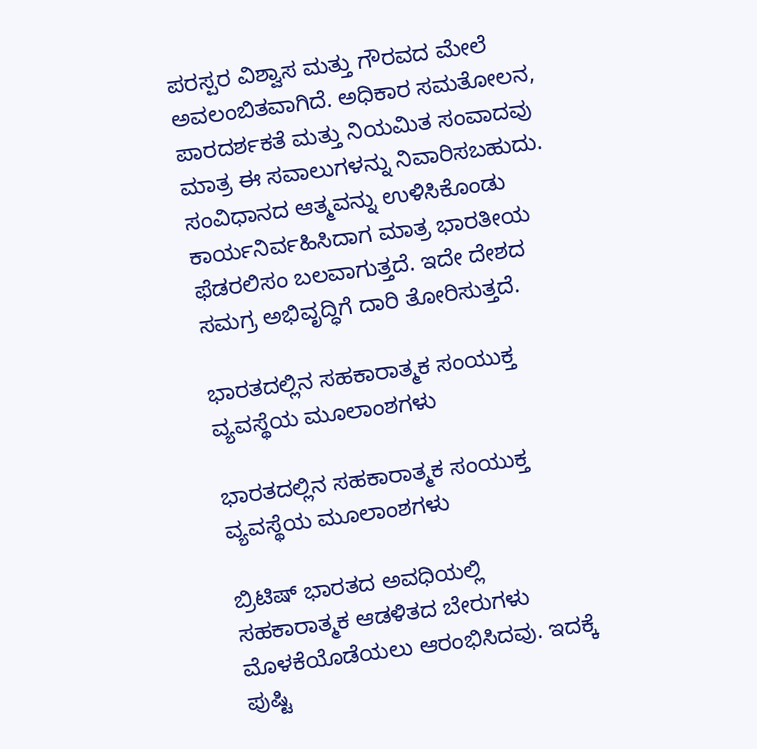ಪರಸ್ಪರ ವಿಶ್ವಾಸ ಮತ್ತು ಗೌರವದ ಮೇಲೆ ಅವಲಂಬಿತವಾಗಿದೆ. ಅಧಿಕಾರ ಸಮತೋಲನ, ಪಾರದರ್ಶಕತೆ ಮತ್ತು ನಿಯಮಿತ ಸಂವಾದವು ಮಾತ್ರ ಈ ಸವಾಲುಗಳನ್ನು ನಿವಾರಿಸಬಹುದು. ಸಂವಿಧಾನದ ಆತ್ಮವನ್ನು ಉಳಿಸಿಕೊಂಡು ಕಾರ್ಯನಿರ್ವಹಿಸಿದಾಗ ಮಾತ್ರ ಭಾರತೀಯ ಫೆಡರಲಿಸಂ ಬಲವಾಗುತ್ತದೆ. ಇದೇ ದೇಶದ ಸಮಗ್ರ ಅಭಿವೃದ್ಧಿಗೆ ದಾರಿ ತೋರಿಸುತ್ತದೆ.

ಭಾರತದಲ್ಲಿನ ಸಹಕಾರಾತ್ಮಕ ಸಂಯುಕ್ತ ವ್ಯವಸ್ಥೆಯ ಮೂಲಾಂಶಗಳು

ಭಾರತದಲ್ಲಿನ ಸಹಕಾರಾತ್ಮಕ ಸಂಯುಕ್ತ ವ್ಯವಸ್ಥೆಯ ಮೂಲಾಂಶಗಳು

ಬ್ರಿಟಿಷ್ ಭಾರತದ ಅವಧಿಯಲ್ಲಿ ಸಹಕಾರಾತ್ಮಕ ಆಡಳಿತದ ಬೇರುಗಳು ಮೊಳಕೆಯೊಡೆಯಲು ಆರಂಭಿಸಿದವು. ಇದಕ್ಕೆ ಪುಷ್ಟಿ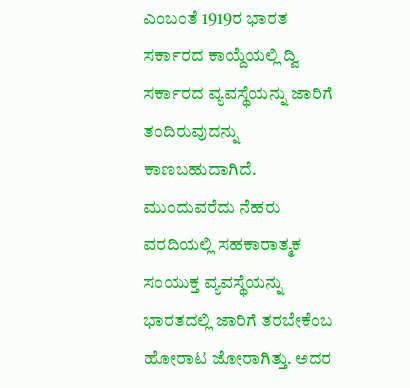ಎಂಬಂತೆ 1919ರ ಭಾರತ ಸರ್ಕಾರದ ಕಾಯ್ದೆಯಲ್ಲಿ ದ್ವಿ ಸರ್ಕಾರದ ವ್ಯವಸ್ಥೆಯನ್ನು ಜಾರಿಗೆ ತಂದಿರುವುದನ್ನು ಕಾಣಬಹುದಾಗಿದೆ. ಮುಂದುವರೆದು ನೆಹರು ವರದಿಯಲ್ಲಿ ಸಹಕಾರಾತ್ಮಕ ಸಂಯುಕ್ತ ವ್ಯವಸ್ಥೆಯನ್ನು ಭಾರತದಲ್ಲಿ ಜಾರಿಗೆ ತರಬೇಕೆಂಬ ಹೋರಾಟ ಜೋರಾಗಿತ್ತು. ಅದರ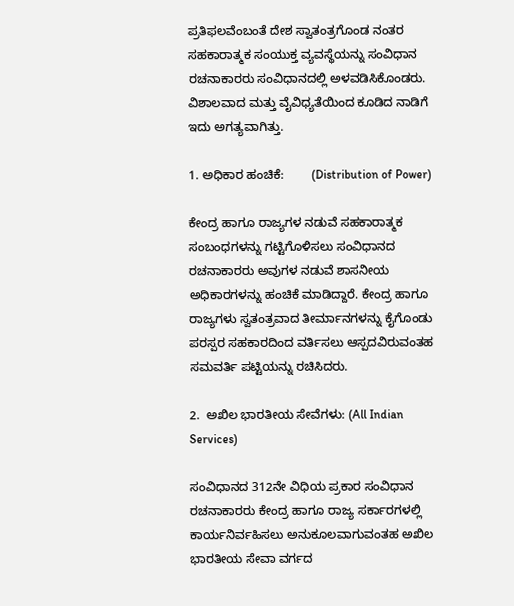ಪ್ರತಿಫಲವೆಂಬಂತೆ ದೇಶ ಸ್ವಾತಂತ್ರಗೊಂಡ ನಂತರ ಸಹಕಾರಾತ್ಮಕ ಸಂಯುಕ್ತ ವ್ಯವಸ್ಥೆಯನ್ನು ಸಂವಿಧಾನ ರಚನಾಕಾರರು ಸಂವಿಧಾನದಲ್ಲಿ ಅಳವಡಿಸಿಕೊಂಡರು. ವಿಶಾಲವಾದ ಮತ್ತು ವೈವಿಧ್ಯತೆಯಿಂದ ಕೂಡಿದ ನಾಡಿಗೆ ಇದು ಅಗತ್ಯವಾಗಿತ್ತು.

1. ಅಧಿಕಾರ ಹಂಚಿಕೆ:        (Distribution of Power)

ಕೇಂದ್ರ ಹಾಗೂ ರಾಜ್ಯಗಳ ನಡುವೆ ಸಹಕಾರಾತ್ಮಕ ಸಂಬಂಧಗಳನ್ನು ಗಟ್ಟಿಗೊಳಿಸಲು ಸಂವಿಧಾನದ ರಚನಾಕಾರರು ಅವುಗಳ ನಡುವೆ ಶಾಸನೀಯ ಅಧಿಕಾರಗಳನ್ನು ಹಂಚಿಕೆ ಮಾಡಿದ್ದಾರೆ. ಕೇಂದ್ರ ಹಾಗೂ ರಾಜ್ಯಗಳು ಸ್ವತಂತ್ರವಾದ ತೀರ್ಮಾನಗಳನ್ನು ಕೈಗೊಂಡು ಪರಸ್ಪರ ಸಹಕಾರದಿಂದ ವರ್ತಿಸಲು ಆಸ್ಪದವಿರುವಂತಹ ಸಮವರ್ತಿ ಪಟ್ಟಿಯನ್ನು ರಚಿಸಿದರು.

2.  ಅಖಿಲ ಭಾರತೀಯ ಸೇವೆಗಳು: (All Indian Services)

ಸಂವಿಧಾನದ 312ನೇ ವಿಧಿಯ ಪ್ರಕಾರ ಸಂವಿಧಾನ ರಚನಾಕಾರರು ಕೇಂದ್ರ ಹಾಗೂ ರಾಜ್ಯ ಸರ್ಕಾರಗಳಲ್ಲಿ ಕಾರ್ಯನಿರ್ವಹಿಸಲು ಅನುಕೂಲವಾಗುವಂತಹ ಅಖಿಲ ಭಾರತೀಯ ಸೇವಾ ವರ್ಗದ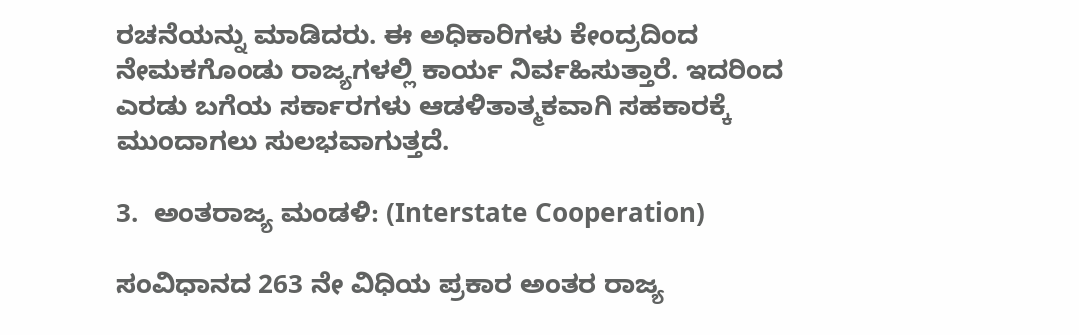ರಚನೆಯನ್ನು ಮಾಡಿದರು. ಈ ಅಧಿಕಾರಿಗಳು ಕೇಂದ್ರದಿಂದ ನೇಮಕಗೊಂಡು ರಾಜ್ಯಗಳಲ್ಲಿ ಕಾರ್ಯ ನಿರ್ವಹಿಸುತ್ತಾರೆ. ಇದರಿಂದ ಎರಡು ಬಗೆಯ ಸರ್ಕಾರಗಳು ಆಡಳಿತಾತ್ಮಕವಾಗಿ ಸಹಕಾರಕ್ಕೆ ಮುಂದಾಗಲು ಸುಲಭವಾಗುತ್ತದೆ.

3.  ಅಂತರಾಜ್ಯ ಮಂಡಳಿ: (Interstate Cooperation)

ಸಂವಿಧಾನದ 263 ನೇ ವಿಧಿಯ ಪ್ರಕಾರ ಅಂತರ ರಾಜ್ಯ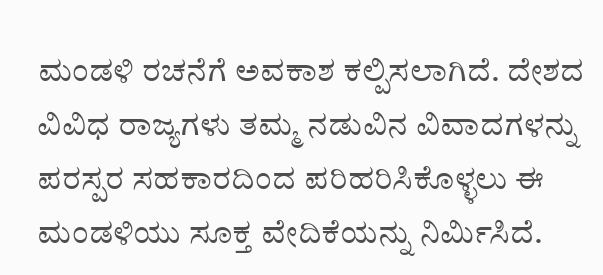ಮಂಡಳಿ ರಚನೆಗೆ ಅವಕಾಶ ಕಲ್ಪಿಸಲಾಗಿದೆ. ದೇಶದ ವಿವಿಧ ರಾಜ್ಯಗಳು ತಮ್ಮ ನಡುವಿನ ವಿವಾದಗಳನ್ನು ಪರಸ್ಪರ ಸಹಕಾರದಿಂದ ಪರಿಹರಿಸಿಕೊಳ್ಳಲು ಈ ಮಂಡಳಿಯು ಸೂಕ್ತ ವೇದಿಕೆಯನ್ನು ನಿರ್ಮಿಸಿದೆ.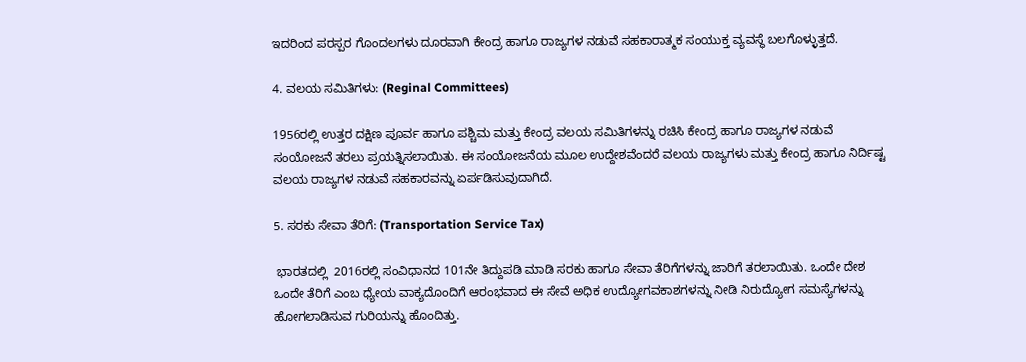ಇದರಿಂದ ಪರಸ್ಪರ ಗೊಂದಲಗಳು ದೂರವಾಗಿ ಕೇಂದ್ರ ಹಾಗೂ ರಾಜ್ಯಗಳ ನಡುವೆ ಸಹಕಾರಾತ್ಮಕ ಸಂಯುಕ್ತ ವ್ಯವಸ್ಥೆ ಬಲಗೊಳ್ಳುತ್ತದೆ.

4. ವಲಯ ಸಮಿತಿಗಳು: (Reginal Committees)

1956ರಲ್ಲಿ ಉತ್ತರ ದಕ್ಷಿಣ ಪೂರ್ವ ಹಾಗೂ ಪಶ್ಚಿಮ ಮತ್ತು ಕೇಂದ್ರ ವಲಯ ಸಮಿತಿಗಳನ್ನು ರಚಿಸಿ ಕೇಂದ್ರ ಹಾಗೂ ರಾಜ್ಯಗಳ ನಡುವೆ ಸಂಯೋಜನೆ ತರಲು ಪ್ರಯತ್ನಿಸಲಾಯಿತು. ಈ ಸಂಯೋಜನೆಯ ಮೂಲ ಉದ್ದೇಶವೆಂದರೆ ವಲಯ ರಾಜ್ಯಗಳು ಮತ್ತು ಕೇಂದ್ರ ಹಾಗೂ ನಿರ್ದಿಷ್ಟ ವಲಯ ರಾಜ್ಯಗಳ ನಡುವೆ ಸಹಕಾರವನ್ನು ಏರ್ಪಡಿಸುವುದಾಗಿದೆ.

5. ಸರಕು ಸೇವಾ ತೆರಿಗೆ: (Transportation Service Tax)

 ಭಾರತದಲ್ಲಿ  2016ರಲ್ಲಿ ಸಂವಿಧಾನದ 101ನೇ ತಿದ್ದುಪಡಿ ಮಾಡಿ ಸರಕು ಹಾಗೂ ಸೇವಾ ತೆರಿಗೆಗಳನ್ನು ಜಾರಿಗೆ ತರಲಾಯಿತು. ಒಂದೇ ದೇಶ ಒಂದೇ ತೆರಿಗೆ ಎಂಬ ಧ್ಯೇಯ ವಾಕ್ಯದೊಂದಿಗೆ ಆರಂಭವಾದ ಈ ಸೇವೆ ಅಧಿಕ ಉದ್ಯೋಗವಕಾಶಗಳನ್ನು ನೀಡಿ ನಿರುದ್ಯೋಗ ಸಮಸ್ಯೆಗಳನ್ನು ಹೋಗಲಾಡಿಸುವ ಗುರಿಯನ್ನು ಹೊಂದಿತ್ತು.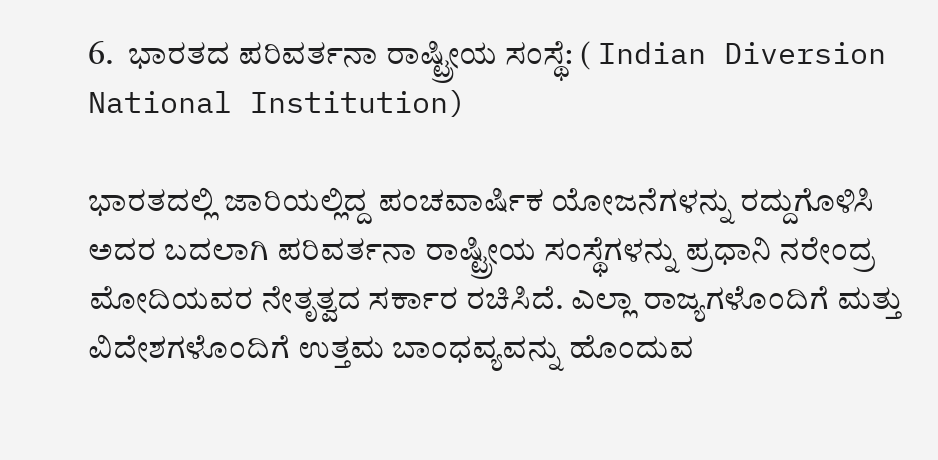6.  ಭಾರತದ ಪರಿವರ್ತನಾ ರಾಷ್ಟ್ರೀಯ ಸಂಸ್ಥೆ: ( Indian Diversion National Institution)

ಭಾರತದಲ್ಲಿ ಜಾರಿಯಲ್ಲಿದ್ದ ಪಂಚವಾರ್ಷಿಕ ಯೋಜನೆಗಳನ್ನು ರದ್ದುಗೊಳಿಸಿ ಅದರ ಬದಲಾಗಿ ಪರಿವರ್ತನಾ ರಾಷ್ಟ್ರೀಯ ಸಂಸ್ಥೆಗಳನ್ನು ಪ್ರಧಾನಿ ನರೇಂದ್ರ ಮೋದಿಯವರ ನೇತೃತ್ವದ ಸರ್ಕಾರ ರಚಿಸಿದೆ. ಎಲ್ಲಾ ರಾಜ್ಯಗಳೊಂದಿಗೆ ಮತ್ತು ವಿದೇಶಗಳೊಂದಿಗೆ ಉತ್ತಮ ಬಾಂಧವ್ಯವನ್ನು ಹೊಂದುವ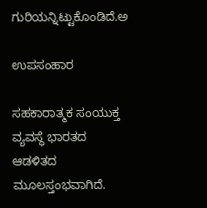ಗುರಿಯನ್ನಿಟ್ಟುಕೊಂಡಿದೆ.ಅ

ಉಪಸಂಹಾರ

ಸಹಕಾರಾತ್ಮಕ ಸಂಯುಕ್ತ ವ್ಯವಸ್ಥೆ ಭಾರತದ ಆಡಳಿತದ ಮೂಲಸ್ತಂಭವಾಗಿದೆ.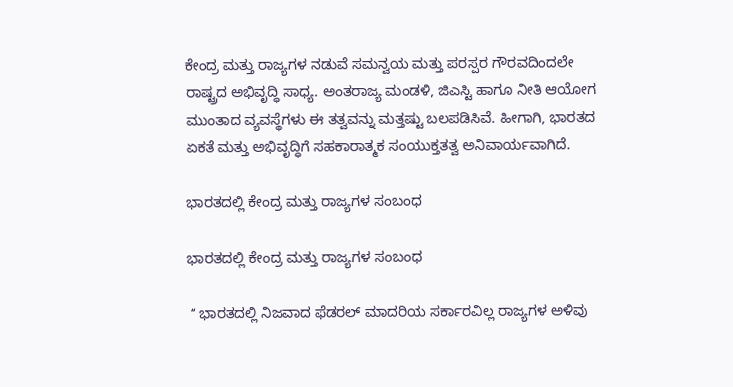ಕೇಂದ್ರ ಮತ್ತು ರಾಜ್ಯಗಳ ನಡುವೆ ಸಮನ್ವಯ ಮತ್ತು ಪರಸ್ಪರ ಗೌರವದಿಂದಲೇ ರಾಷ್ಟ್ರದ ಅಭಿವೃದ್ಧಿ ಸಾಧ್ಯ. ಅಂತರಾಜ್ಯ ಮಂಡಳಿ, ಜಿಎಸ್ಟಿ ಹಾಗೂ ನೀತಿ ಆಯೋಗ ಮುಂತಾದ ವ್ಯವಸ್ಥೆಗಳು ಈ ತತ್ವವನ್ನು ಮತ್ತಷ್ಟು ಬಲಪಡಿಸಿವೆ. ಹೀಗಾಗಿ, ಭಾರತದ ಏಕತೆ ಮತ್ತು ಅಭಿವೃದ್ಧಿಗೆ ಸಹಕಾರಾತ್ಮಕ ಸಂಯುಕ್ತತತ್ವ ಅನಿವಾರ್ಯವಾಗಿದೆ.

ಭಾರತದಲ್ಲಿ ಕೇಂದ್ರ ಮತ್ತು ರಾಜ್ಯಗಳ ಸಂಬಂಧ

ಭಾರತದಲ್ಲಿ ಕೇಂದ್ರ ಮತ್ತು ರಾಜ್ಯಗಳ ಸಂಬಂಧ

 ʻʻ ಭಾರತದಲ್ಲಿ ನಿಜವಾದ ಫೆಡರಲ್ ಮಾದರಿಯ ಸರ್ಕಾರವಿಲ್ಲ ರಾಜ್ಯಗಳ ಅಳಿವು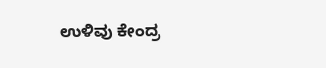ಉಳಿವು ಕೇಂದ್ರ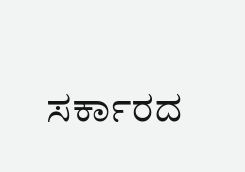ಸರ್ಕಾರದ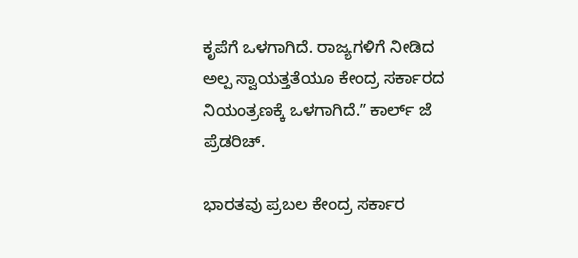ಕೃಪೆಗೆ ಒಳಗಾಗಿದೆ. ರಾಜ್ಯಗಳಿಗೆ ನೀಡಿದ ಅಲ್ಪ ಸ್ವಾಯತ್ತತೆಯೂ ಕೇಂದ್ರ ಸರ್ಕಾರದ ನಿಯಂತ್ರಣಕ್ಕೆ ಒಳಗಾಗಿದೆ.ʼʼ ಕಾರ್ಲ್‌ ಜೆ ಪ್ರೆಡರಿಚ್.

ಭಾರತವು ಪ್ರಬಲ ಕೇಂದ್ರ ಸರ್ಕಾರ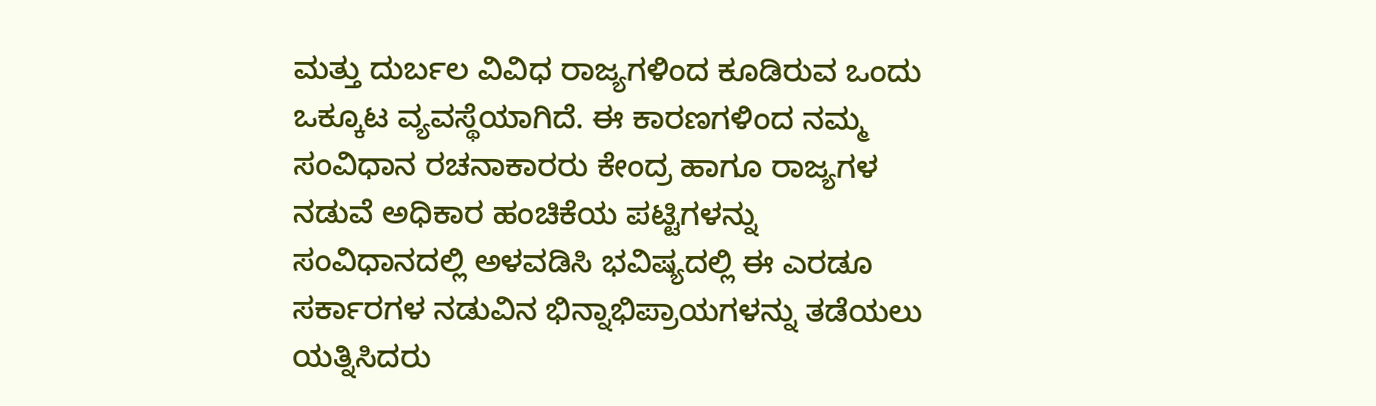ಮತ್ತು ದುರ್ಬಲ ವಿವಿಧ ರಾಜ್ಯಗಳಿಂದ ಕೂಡಿರುವ ಒಂದು ಒಕ್ಕೂಟ ವ್ಯವಸ್ಥೆಯಾಗಿದೆ. ಈ ಕಾರಣಗಳಿಂದ ನಮ್ಮ ಸಂವಿಧಾನ ರಚನಾಕಾರರು ಕೇಂದ್ರ ಹಾಗೂ ರಾಜ್ಯಗಳ ನಡುವೆ ಅಧಿಕಾರ ಹಂಚಿಕೆಯ ಪಟ್ಟಿಗಳನ್ನು ಸಂವಿಧಾನದಲ್ಲಿ ಅಳವಡಿಸಿ ಭವಿಷ್ಯದಲ್ಲಿ ಈ ಎರಡೂ ಸರ್ಕಾರಗಳ ನಡುವಿನ ಭಿನ್ನಾಭಿಪ್ರಾಯಗಳನ್ನು ತಡೆಯಲು ಯತ್ನಿಸಿದರು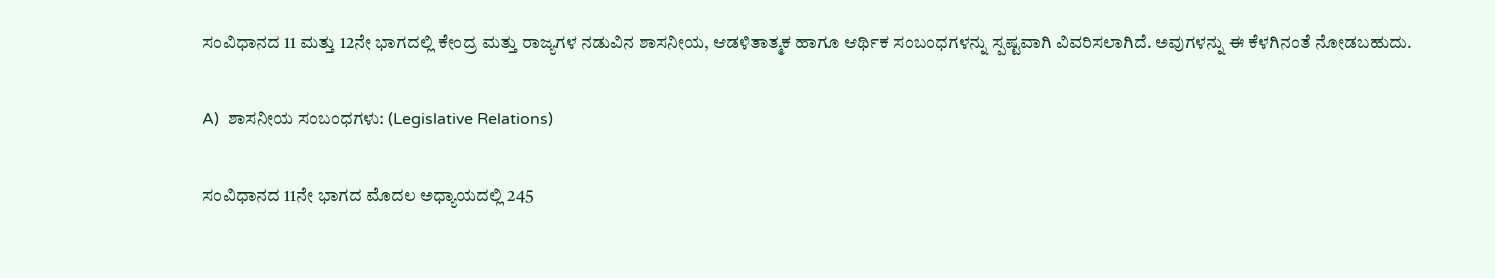ಸಂವಿಧಾನದ 11 ಮತ್ತು 12ನೇ ಭಾಗದಲ್ಲಿ ಕೇಂದ್ರ ಮತ್ತು ರಾಜ್ಯಗಳ ನಡುವಿನ ಶಾಸನೀಯ, ಆಡಳಿತಾತ್ಮಕ ಹಾಗೂ ಆರ್ಥಿಕ ಸಂಬಂಧಗಳನ್ನು ಸ್ಪಷ್ಟವಾಗಿ ವಿವರಿಸಲಾಗಿದೆ. ಅವುಗಳನ್ನು ಈ ಕೆಳಗಿನಂತೆ ನೋಡಬಹುದು.

A)  ಶಾಸನೀಯ ಸಂಬಂಧಗಳು: (Legislative Relations)

ಸಂವಿಧಾನದ 11ನೇ ಭಾಗದ ಮೊದಲ ಅಧ್ಯಾಯದಲ್ಲಿ 245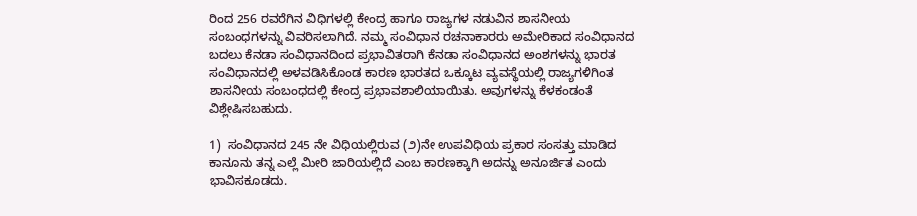ರಿಂದ 256 ರವರೆಗಿನ ವಿಧಿಗಳಲ್ಲಿ ಕೇಂದ್ರ ಹಾಗೂ ರಾಜ್ಯಗಳ ನಡುವಿನ ಶಾಸನೀಯ ಸಂಬಂಧಗಳನ್ನು ವಿವರಿಸಲಾಗಿದೆ. ನಮ್ಮ ಸಂವಿಧಾನ ರಚನಾಕಾರರು ಅಮೇರಿಕಾದ ಸಂವಿಧಾನದ ಬದಲು ಕೆನಡಾ ಸಂವಿಧಾನದಿಂದ ಪ್ರಭಾವಿತರಾಗಿ ಕೆನಡಾ ಸಂವಿಧಾನದ ಅಂಶಗಳನ್ನು ಭಾರತ ಸಂವಿಧಾನದಲ್ಲಿ ಅಳವಡಿಸಿಕೊಂಡ ಕಾರಣ ಭಾರತದ ಒಕ್ಕೂಟ ವ್ಯವಸ್ಥೆಯಲ್ಲಿ ರಾಜ್ಯಗಳಿಗಿಂತ ಶಾಸನೀಯ ಸಂಬಂಧದಲ್ಲಿ ಕೇಂದ್ರ ಪ್ರಭಾವಶಾಲಿಯಾಯಿತು. ಅವುಗಳನ್ನು ಕೆಳಕಂಡಂತೆ ವಿಶ್ಲೇಷಿಸಬಹುದು.

1)  ಸಂವಿಧಾನದ 245 ನೇ ವಿಧಿಯಲ್ಲಿರುವ (೨)ನೇ ಉಪವಿಧಿಯ ಪ್ರಕಾರ ಸಂಸತ್ತು ಮಾಡಿದ ಕಾನೂನು ತನ್ನ ಎಲ್ಲೆ ಮೀರಿ ಜಾರಿಯಲ್ಲಿದೆ ಎಂಬ ಕಾರಣಕ್ಕಾಗಿ ಅದನ್ನು ಅನೂರ್ಜಿತ ಎಂದು ಭಾವಿಸಕೂಡದು.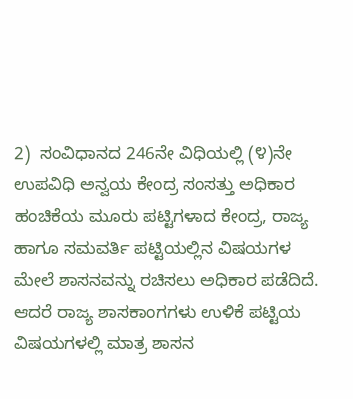2)  ಸಂವಿಧಾನದ 246ನೇ ವಿಧಿಯಲ್ಲಿ (೪)ನೇ ಉಪವಿಧಿ ಅನ್ವಯ ಕೇಂದ್ರ ಸಂಸತ್ತು ಅಧಿಕಾರ ಹಂಚಿಕೆಯ ಮೂರು ಪಟ್ಟಿಗಳಾದ ಕೇಂದ್ರ, ರಾಜ್ಯ ಹಾಗೂ ಸಮವರ್ತಿ ಪಟ್ಟಿಯಲ್ಲಿನ ವಿಷಯಗಳ ಮೇಲೆ ಶಾಸನವನ್ನು ರಚಿಸಲು ಅಧಿಕಾರ ಪಡೆದಿದೆ. ಆದರೆ ರಾಜ್ಯ ಶಾಸಕಾಂಗಗಳು ಉಳಿಕೆ ಪಟ್ಟಿಯ ವಿಷಯಗಳಲ್ಲಿ ಮಾತ್ರ ಶಾಸನ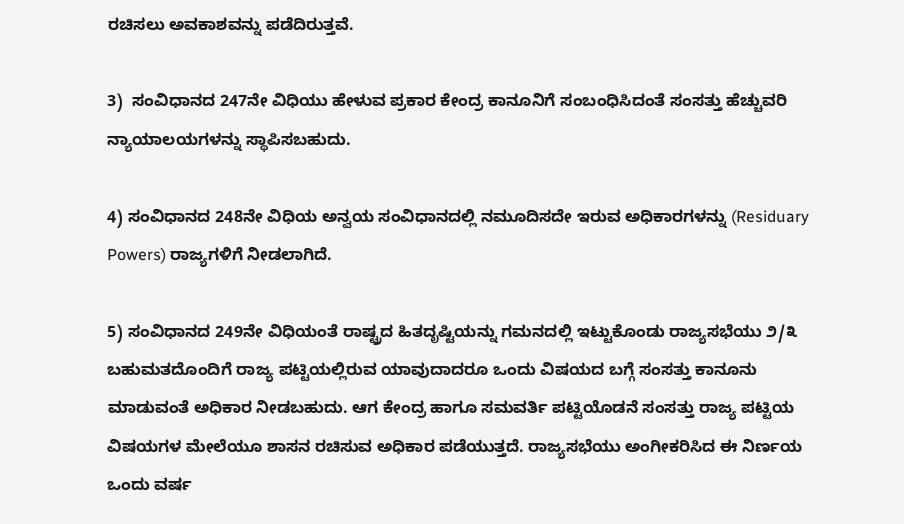ರಚಿಸಲು ಅವಕಾಶವನ್ನು ಪಡೆದಿರುತ್ತವೆ.

3)  ಸಂವಿಧಾನದ 247ನೇ ವಿಧಿಯು ಹೇಳುವ ಪ್ರಕಾರ ಕೇಂದ್ರ ಕಾನೂನಿಗೆ ಸಂಬಂಧಿಸಿದಂತೆ ಸಂಸತ್ತು ಹೆಚ್ಚುವರಿ ನ್ಯಾಯಾಲಯಗಳನ್ನು ಸ್ಥಾಪಿಸಬಹುದು.

4) ಸಂವಿಧಾನದ 248ನೇ ವಿಧಿಯ ಅನ್ವಯ ಸಂವಿಧಾನದಲ್ಲಿ ನಮೂದಿಸದೇ ಇರುವ ಅಧಿಕಾರಗಳನ್ನು (Residuary Powers) ರಾಜ್ಯಗಳಿಗೆ ನೀಡಲಾಗಿದೆ.

5) ಸಂವಿಧಾನದ 249ನೇ ವಿಧಿಯಂತೆ ರಾಷ್ಟ್ರದ ಹಿತದೃಷ್ಟಿಯನ್ನು ಗಮನದಲ್ಲಿ ಇಟ್ಟುಕೊಂಡು ರಾಜ್ಯಸಭೆಯು ೨/೩  ಬಹುಮತದೊಂದಿಗೆ ರಾಜ್ಯ ಪಟ್ಟಿಯಲ್ಲಿರುವ ಯಾವುದಾದರೂ ಒಂದು ವಿಷಯದ ಬಗ್ಗೆ ಸಂಸತ್ತು ಕಾನೂನು ಮಾಡುವಂತೆ ಅಧಿಕಾರ ನೀಡಬಹುದು. ಆಗ ಕೇಂದ್ರ ಹಾಗೂ ಸಮವರ್ತಿ ಪಟ್ಟಿಯೊಡನೆ ಸಂಸತ್ತು ರಾಜ್ಯ ಪಟ್ಟಿಯ ವಿಷಯಗಳ ಮೇಲೆಯೂ ಶಾಸನ ರಚಿಸುವ ಅಧಿಕಾರ ಪಡೆಯುತ್ತದೆ. ರಾಜ್ಯಸಭೆಯು ಅಂಗೀಕರಿಸಿದ ಈ ನಿರ್ಣಯ ಒಂದು ವರ್ಷ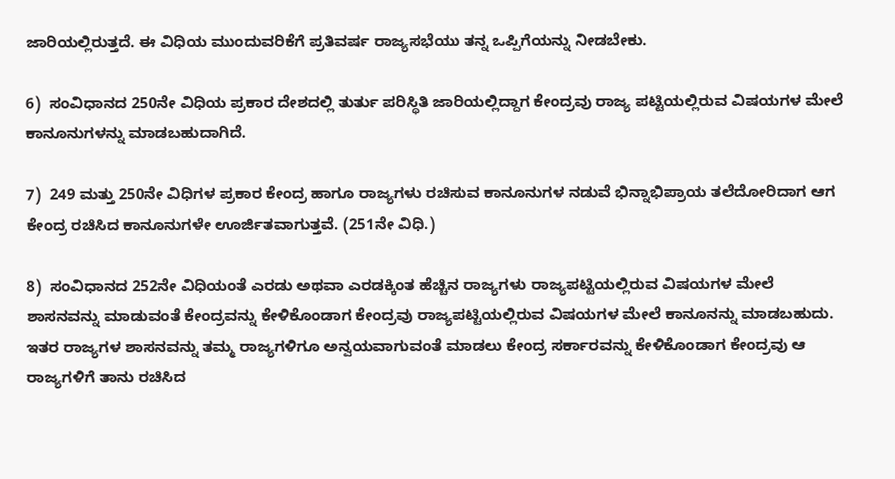ಜಾರಿಯಲ್ಲಿರುತ್ತದೆ. ಈ ವಿಧಿಯ ಮುಂದುವರಿಕೆಗೆ ಪ್ರತಿವರ್ಷ ರಾಜ್ಯಸಭೆಯು ತನ್ನ ಒಪ್ಪಿಗೆಯನ್ನು ನೀಡಬೇಕು.

6)  ಸಂವಿಧಾನದ 250ನೇ ವಿಧಿಯ ಪ್ರಕಾರ ದೇಶದಲ್ಲಿ ತುರ್ತು ಪರಿಸ್ಥಿತಿ ಜಾರಿಯಲ್ಲಿದ್ದಾಗ ಕೇಂದ್ರವು ರಾಜ್ಯ ಪಟ್ಟಿಯಲ್ಲಿರುವ ವಿಷಯಗಳ ಮೇಲೆ ಕಾನೂನುಗಳನ್ನು ಮಾಡಬಹುದಾಗಿದೆ.

7)  249 ಮತ್ತು 250ನೇ ವಿಧಿಗಳ ಪ್ರಕಾರ ಕೇಂದ್ರ ಹಾಗೂ ರಾಜ್ಯಗಳು ರಚಿಸುವ ಕಾನೂನುಗಳ ನಡುವೆ ಭಿನ್ನಾಭಿಪ್ರಾಯ ತಲೆದೋರಿದಾಗ ಆಗ ಕೇಂದ್ರ ರಚಿಸಿದ ಕಾನೂನುಗಳೇ ಊರ್ಜಿತವಾಗುತ್ತವೆ. (251ನೇ ವಿಧಿ.)

8)  ಸಂವಿಧಾನದ 252ನೇ ವಿಧಿಯಂತೆ ಎರಡು ಅಥವಾ ಎರಡಕ್ಕಿಂತ ಹೆಚ್ಚಿನ ರಾಜ್ಯಗಳು ರಾಜ್ಯಪಟ್ಟಿಯಲ್ಲಿರುವ ವಿಷಯಗಳ ಮೇಲೆ ಶಾಸನವನ್ನು ಮಾಡುವಂತೆ ಕೇಂದ್ರವನ್ನು ಕೇಳಿಕೊಂಡಾಗ ಕೇಂದ್ರವು ರಾಜ್ಯಪಟ್ಟಿಯಲ್ಲಿರುವ ವಿಷಯಗಳ ಮೇಲೆ ಕಾನೂನನ್ನು ಮಾಡಬಹುದು. ಇತರ ರಾಜ್ಯಗಳ ಶಾಸನವನ್ನು ತಮ್ಮ ರಾಜ್ಯಗಳಿಗೂ ಅನ್ವಯವಾಗುವಂತೆ ಮಾಡಲು ಕೇಂದ್ರ ಸರ್ಕಾರವನ್ನು ಕೇಳಿಕೊಂಡಾಗ ಕೇಂದ್ರವು ಆ ರಾಜ್ಯಗಳಿಗೆ ತಾನು ರಚಿಸಿದ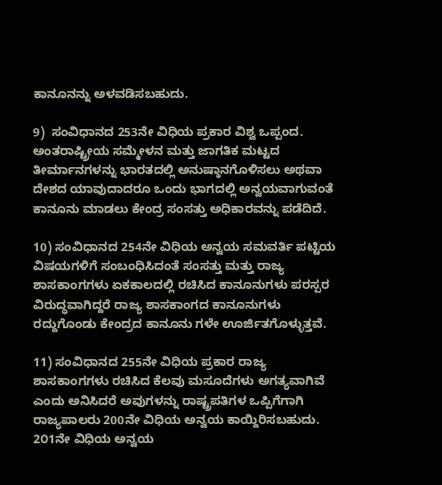ಕಾನೂನನ್ನು ಅಳವಡಿಸಬಹುದು.

9)  ಸಂವಿಧಾನದ 253ನೇ ವಿಧಿಯ ಪ್ರಕಾರ ವಿಶ್ವ ಒಪ್ಪಂದ. ಅಂತರಾಷ್ಟ್ರೀಯ ಸಮ್ಮೇಳನ ಮತ್ತು ಜಾಗತಿಕ ಮಟ್ಟದ ತೀರ್ಮಾನಗಳನ್ನು ಭಾರತದಲ್ಲಿ ಅನುಷ್ಠಾನಗೊಳಿಸಲು ಅಥವಾ ದೇಶದ ಯಾವುದಾದರೂ ಒಂದು ಭಾಗದಲ್ಲಿ ಅನ್ವಯವಾಗುವಂತೆ ಕಾನೂನು ಮಾಡಲು ಕೇಂದ್ರ ಸಂಸತ್ತು ಅಧಿಕಾರವನ್ನು ಪಡೆದಿದೆ.

10) ಸಂವಿಧಾನದ 254ನೇ ವಿಧಿಯ ಅನ್ವಯ ಸಮವರ್ತಿ ಪಟ್ಟಿಯ ವಿಷಯಗಳಿಗೆ ಸಂಬಂಧಿಸಿದಂತೆ ಸಂಸತ್ತು ಮತ್ತು ರಾಜ್ಯ ಶಾಸಕಾಂಗಗಳು ಏಕಕಾಲದಲ್ಲಿ ರಚಿಸಿದ ಕಾನೂನುಗಳು ಪರಸ್ಪರ ವಿರುದ್ಧವಾಗಿದ್ದರೆ ರಾಜ್ಯ ಶಾಸಕಾಂಗದ ಕಾನೂನುಗಳು ರದ್ದುಗೊಂಡು ಕೇಂದ್ರದ ಕಾನೂನು ಗಳೇ ಊರ್ಜಿತಗೊಳ್ಳುತ್ತವೆ.

11) ಸಂವಿಧಾನದ 255ನೇ ವಿಧಿಯ ಪ್ರಕಾರ ರಾಜ್ಯ ಶಾಸಕಾಂಗಗಳು ರಚಿಸಿದ ಕೆಲವು ಮಸೂದೆಗಳು ಅಗತ್ಯವಾಗಿವೆ ಎಂದು ಅನಿಸಿದರೆ ಅವುಗಳನ್ನು ರಾಷ್ಟ್ರಪತಿಗಳ ಒಪ್ಪಿಗೆಗಾಗಿ ರಾಜ್ಯಪಾಲರು 200ನೇ ವಿಧಿಯ ಅನ್ವಯ ಕಾಯ್ದಿರಿಸಬಹುದು. 2೦1ನೇ ವಿಧಿಯ ಅನ್ವಯ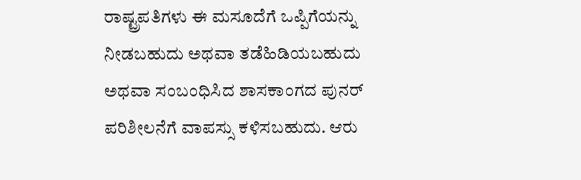ರಾಷ್ಟ್ರಪತಿಗಳು ಈ ಮಸೂದೆಗೆ ಒಪ್ಪಿಗೆಯನ್ನು ನೀಡಬಹುದು ಅಥವಾ ತಡೆಹಿಡಿಯಬಹುದು ಅಥವಾ ಸಂಬಂಧಿಸಿದ ಶಾಸಕಾಂಗದ ಪುನರ್ ಪರಿಶೀಲನೆಗೆ ವಾಪಸ್ಸು ಕಳಿಸಬಹುದು. ಆರು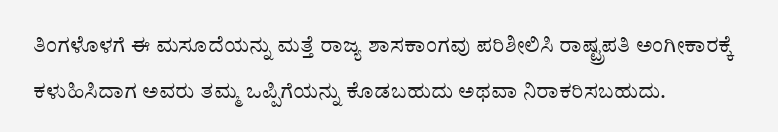ತಿಂಗಳೊಳಗೆ ಈ ಮಸೂದೆಯನ್ನು ಮತ್ತೆ ರಾಜ್ಯ ಶಾಸಕಾಂಗವು ಪರಿಶೀಲಿಸಿ ರಾಷ್ಟ್ರಪತಿ ಅಂಗೀಕಾರಕ್ಕೆ ಕಳುಹಿಸಿದಾಗ ಅವರು ತಮ್ಮ ಒಪ್ಪಿಗೆಯನ್ನು ಕೊಡಬಹುದು ಅಥವಾ ನಿರಾಕರಿಸಬಹುದು.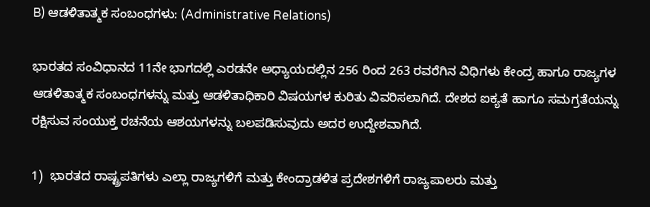B) ಆಡಳಿತಾತ್ಮಕ ಸಂಬಂಧಗಳು: (Administrative Relations)

ಭಾರತದ ಸಂವಿಧಾನದ 11ನೇ ಭಾಗದಲ್ಲಿ ಎರಡನೇ ಅಧ್ಯಾಯದಲ್ಲಿನ 256 ರಿಂದ 263 ರವರೆಗಿನ ವಿಧಿಗಳು ಕೇಂದ್ರ ಹಾಗೂ ರಾಜ್ಯಗಳ ಆಡಳಿತಾತ್ಮಕ ಸಂಬಂಧಗಳನ್ನು ಮತ್ತು ಆಡಳಿತಾಧಿಕಾರಿ ವಿಷಯಗಳ ಕುರಿತು ವಿವರಿಸಲಾಗಿದೆ. ದೇಶದ ಐಕ್ಯತೆ ಹಾಗೂ ಸಮಗ್ರತೆಯನ್ನು ರಕ್ಷಿಸುವ ಸಂಯುಕ್ತ ರಚನೆಯ ಆಶಯಗಳನ್ನು ಬಲಪಡಿಸುವುದು ಅದರ ಉದ್ದೇಶವಾಗಿದೆ.

1)  ಭಾರತದ ರಾಷ್ಟ್ರಪತಿಗಳು ಎಲ್ಲಾ ರಾಜ್ಯಗಳಿಗೆ ಮತ್ತು ಕೇಂದ್ರಾಡಳಿತ ಪ್ರದೇಶಗಳಿಗೆ ರಾಜ್ಯಪಾಲರು ಮತ್ತು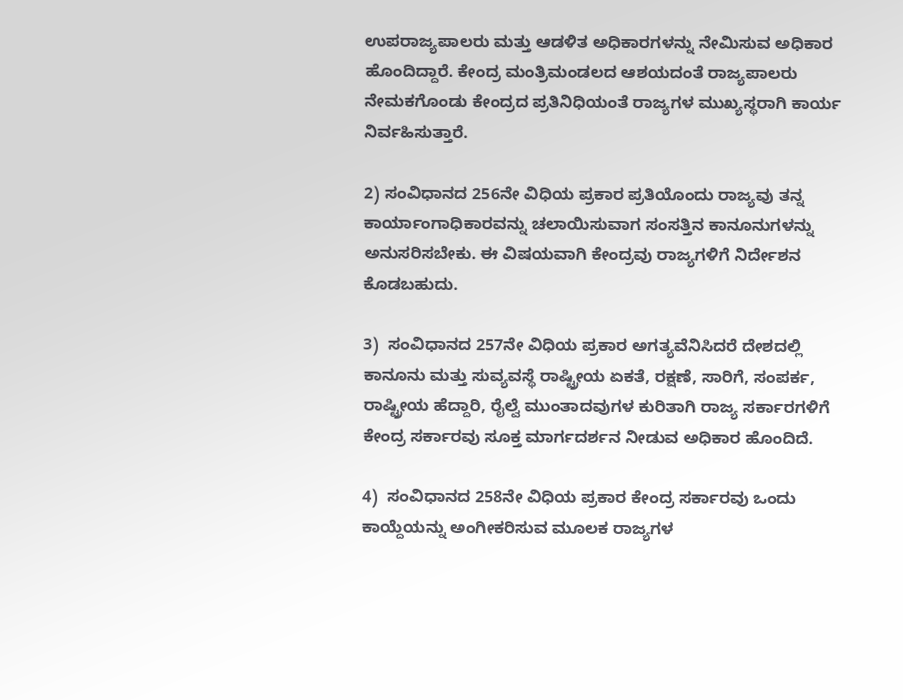ಉಪರಾಜ್ಯಪಾಲರು ಮತ್ತು ಆಡಳಿತ ಅಧಿಕಾರಗಳನ್ನು ನೇಮಿಸುವ ಅಧಿಕಾರ ಹೊಂದಿದ್ದಾರೆ. ಕೇಂದ್ರ ಮಂತ್ರಿಮಂಡಲದ ಆಶಯದಂತೆ ರಾಜ್ಯಪಾಲರು ನೇಮಕಗೊಂಡು ಕೇಂದ್ರದ ಪ್ರತಿನಿಧಿಯಂತೆ ರಾಜ್ಯಗಳ ಮುಖ್ಯಸ್ಥರಾಗಿ ಕಾರ್ಯ ನಿರ್ವಹಿಸುತ್ತಾರೆ.

2) ಸಂವಿಧಾನದ 256ನೇ ವಿಧಿಯ ಪ್ರಕಾರ ಪ್ರತಿಯೊಂದು ರಾಜ್ಯವು ತನ್ನ ಕಾರ್ಯಾಂಗಾಧಿಕಾರವನ್ನು ಚಲಾಯಿಸುವಾಗ ಸಂಸತ್ತಿನ ಕಾನೂನುಗಳನ್ನು ಅನುಸರಿಸಬೇಕು. ಈ ವಿಷಯವಾಗಿ ಕೇಂದ್ರವು ರಾಜ್ಯಗಳಿಗೆ ನಿರ್ದೇಶನ ಕೊಡಬಹುದು.

3)  ಸಂವಿಧಾನದ 257ನೇ ವಿಧಿಯ ಪ್ರಕಾರ ಅಗತ್ಯವೆನಿಸಿದರೆ ದೇಶದಲ್ಲಿ ಕಾನೂನು ಮತ್ತು ಸುವ್ಯವಸ್ಥೆ ರಾಷ್ಟ್ರೀಯ ಏಕತೆ, ರಕ್ಷಣೆ, ಸಾರಿಗೆ, ಸಂಪರ್ಕ, ರಾಷ್ಟ್ರೀಯ ಹೆದ್ದಾರಿ, ರೈಲ್ವೆ ಮುಂತಾದವುಗಳ ಕುರಿತಾಗಿ ರಾಜ್ಯ ಸರ್ಕಾರಗಳಿಗೆ ಕೇಂದ್ರ ಸರ್ಕಾರವು ಸೂಕ್ತ ಮಾರ್ಗದರ್ಶನ ನೀಡುವ ಅಧಿಕಾರ ಹೊಂದಿದೆ.

4)  ಸಂವಿಧಾನದ 258ನೇ ವಿಧಿಯ ಪ್ರಕಾರ ಕೇಂದ್ರ ಸರ್ಕಾರವು ಒಂದು ಕಾಯ್ದೆಯನ್ನು ಅಂಗೀಕರಿಸುವ ಮೂಲಕ ರಾಜ್ಯಗಳ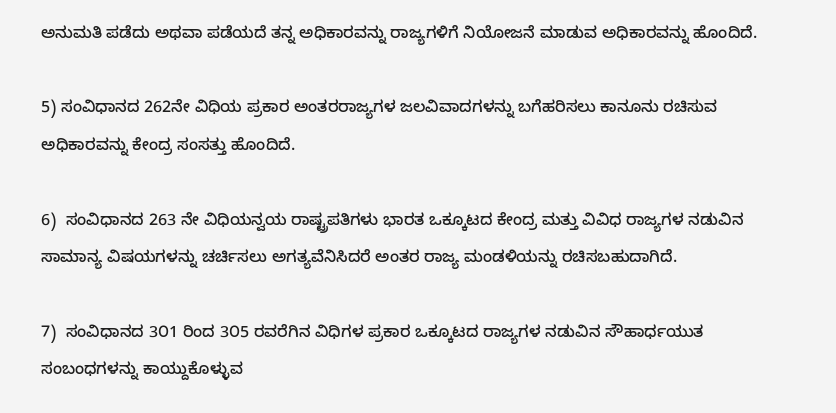ಅನುಮತಿ ಪಡೆದು ಅಥವಾ ಪಡೆಯದೆ ತನ್ನ ಅಧಿಕಾರವನ್ನು ರಾಜ್ಯಗಳಿಗೆ ನಿಯೋಜನೆ ಮಾಡುವ ಅಧಿಕಾರವನ್ನು ಹೊಂದಿದೆ.

5) ಸಂವಿಧಾನದ 262ನೇ ವಿಧಿಯ ಪ್ರಕಾರ ಅಂತರರಾಜ್ಯಗಳ ಜಲವಿವಾದಗಳನ್ನು ಬಗೆಹರಿಸಲು ಕಾನೂನು ರಚಿಸುವ ಅಧಿಕಾರವನ್ನು ಕೇಂದ್ರ ಸಂಸತ್ತು ಹೊಂದಿದೆ.

6)  ಸಂವಿಧಾನದ 263 ನೇ ವಿಧಿಯನ್ವಯ ರಾಷ್ಟ್ರಪತಿಗಳು ಭಾರತ ಒಕ್ಕೂಟದ ಕೇಂದ್ರ ಮತ್ತು ವಿವಿಧ ರಾಜ್ಯಗಳ ನಡುವಿನ ಸಾಮಾನ್ಯ ವಿಷಯಗಳನ್ನು ಚರ್ಚಿಸಲು ಅಗತ್ಯವೆನಿಸಿದರೆ ಅಂತರ ರಾಜ್ಯ ಮಂಡಳಿಯನ್ನು ರಚಿಸಬಹುದಾಗಿದೆ.

7)  ಸಂವಿಧಾನದ 3೦1 ರಿಂದ 3೦5 ರವರೆಗಿನ ವಿಧಿಗಳ ಪ್ರಕಾರ ಒಕ್ಕೂಟದ ರಾಜ್ಯಗಳ ನಡುವಿನ ಸೌಹಾರ್ಧಯುತ ಸಂಬಂಧಗಳನ್ನು ಕಾಯ್ದುಕೊಳ್ಳುವ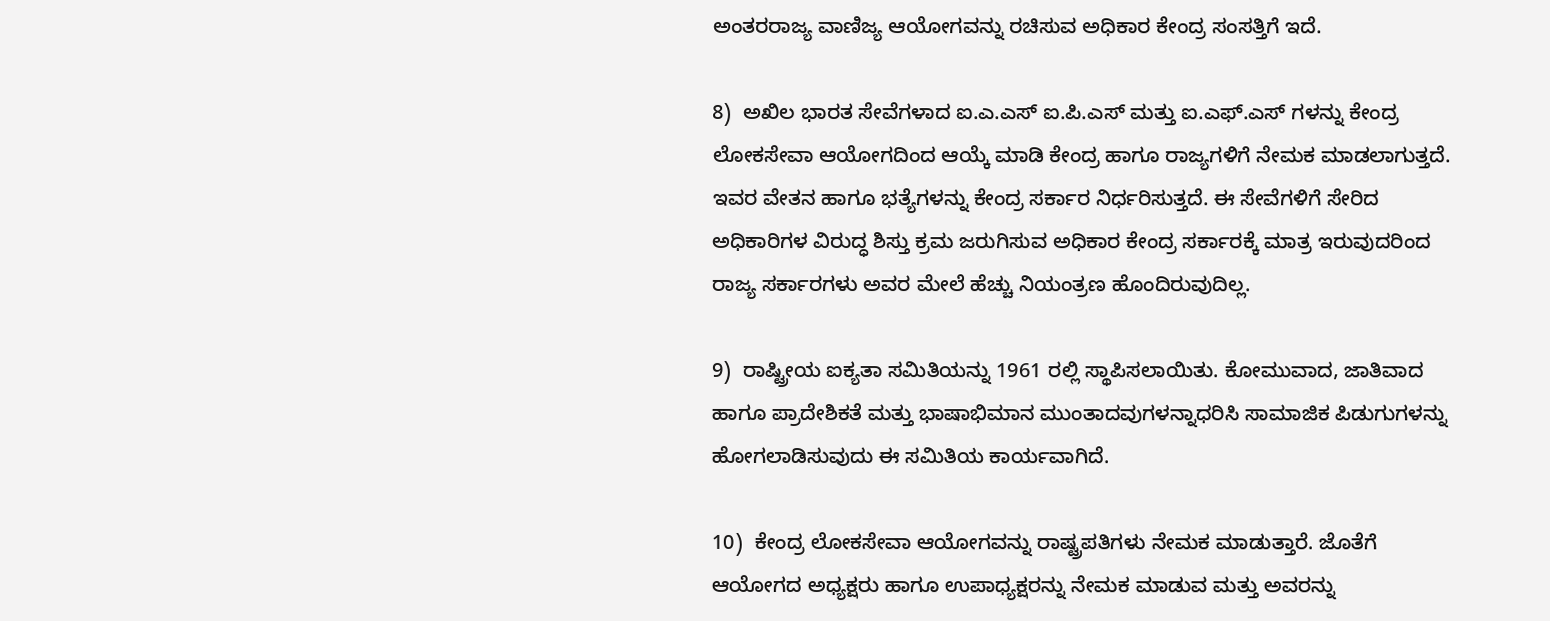ಅಂತರರಾಜ್ಯ ವಾಣಿಜ್ಯ ಆಯೋಗವನ್ನು ರಚಿಸುವ ಅಧಿಕಾರ ಕೇಂದ್ರ ಸಂಸತ್ತಿಗೆ ಇದೆ.

8)  ಅಖಿಲ ಭಾರತ ಸೇವೆಗಳಾದ ಐ.ಎ.ಎಸ್ ಐ.ಪಿ.ಎಸ್ ಮತ್ತು ಐ.ಎಫ್.ಎಸ್ ಗಳನ್ನು ಕೇಂದ್ರ ಲೋಕಸೇವಾ ಆಯೋಗದಿಂದ ಆಯ್ಕೆ ಮಾಡಿ ಕೇಂದ್ರ ಹಾಗೂ ರಾಜ್ಯಗಳಿಗೆ ನೇಮಕ ಮಾಡಲಾಗುತ್ತದೆ. ಇವರ ವೇತನ ಹಾಗೂ ಭತ್ಯೆಗಳನ್ನು ಕೇಂದ್ರ ಸರ್ಕಾರ ನಿರ್ಧರಿಸುತ್ತದೆ. ಈ ಸೇವೆಗಳಿಗೆ ಸೇರಿದ ಅಧಿಕಾರಿಗಳ ವಿರುದ್ಧ ಶಿಸ್ತು ಕ್ರಮ ಜರುಗಿಸುವ ಅಧಿಕಾರ ಕೇಂದ್ರ ಸರ್ಕಾರಕ್ಕೆ ಮಾತ್ರ ಇರುವುದರಿಂದ ರಾಜ್ಯ ಸರ್ಕಾರಗಳು ಅವರ ಮೇಲೆ ಹೆಚ್ಚು ನಿಯಂತ್ರಣ ಹೊಂದಿರುವುದಿಲ್ಲ.

9)  ರಾಷ್ಟ್ರೀಯ ಐಕ್ಯತಾ ಸಮಿತಿಯನ್ನು 1961 ರಲ್ಲಿ ಸ್ಥಾಪಿಸಲಾಯಿತು. ಕೋಮುವಾದ, ಜಾತಿವಾದ ಹಾಗೂ ಪ್ರಾದೇಶಿಕತೆ ಮತ್ತು ಭಾಷಾಭಿಮಾನ ಮುಂತಾದವುಗಳನ್ನಾಧರಿಸಿ ಸಾಮಾಜಿಕ ಪಿಡುಗುಗಳನ್ನು ಹೋಗಲಾಡಿಸುವುದು ಈ ಸಮಿತಿಯ ಕಾರ್ಯವಾಗಿದೆ.

10)  ಕೇಂದ್ರ ಲೋಕಸೇವಾ ಆಯೋಗವನ್ನು ರಾಷ್ಟ್ರಪತಿಗಳು ನೇಮಕ ಮಾಡುತ್ತಾರೆ. ಜೊತೆಗೆ ಆಯೋಗದ ಅಧ್ಯಕ್ಷರು ಹಾಗೂ ಉಪಾಧ್ಯಕ್ಷರನ್ನು ನೇಮಕ ಮಾಡುವ ಮತ್ತು ಅವರನ್ನು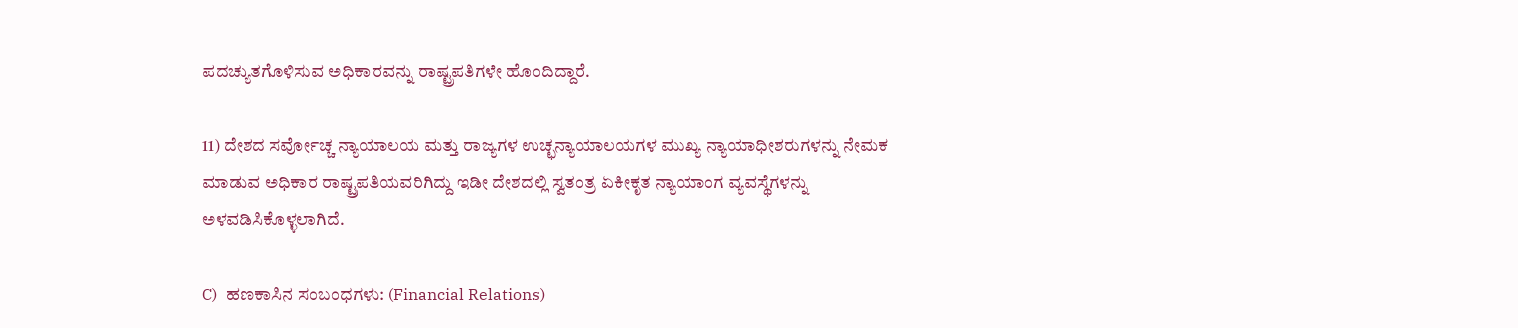ಪದಚ್ಯುತಗೊಳಿಸುವ ಅಧಿಕಾರವನ್ನು ರಾಷ್ಟ್ರಪತಿಗಳೇ ಹೊಂದಿದ್ದಾರೆ.

11) ದೇಶದ ಸರ್ವೋಚ್ಚ ನ್ಯಾಯಾಲಯ ಮತ್ತು ರಾಜ್ಯಗಳ ಉಚ್ಛನ್ಯಾಯಾಲಯಗಳ ಮುಖ್ಯ ನ್ಯಾಯಾಧೀಶರುಗಳನ್ನು ನೇಮಕ ಮಾಡುವ ಅಧಿಕಾರ ರಾಷ್ಟ್ರಪತಿಯವರಿಗಿದ್ದು ಇಡೀ ದೇಶದಲ್ಲಿ ಸ್ವತಂತ್ರ ಏಕೀಕೃತ ನ್ಯಾಯಾಂಗ ವ್ಯವಸ್ಥೆಗಳನ್ನು ಅಳವಡಿಸಿಕೊಳ್ಳಲಾಗಿದೆ.

C)  ಹಣಕಾಸಿನ ಸಂಬಂಧಗಳು: (Financial Relations)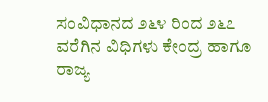ಸಂವಿಧಾನದ ೨೬೪ ರಿಂದ ೨೬೭ ವರೆಗಿನ ವಿಧಿಗಳು ಕೇಂದ್ರ ಹಾಗೂ ರಾಜ್ಯ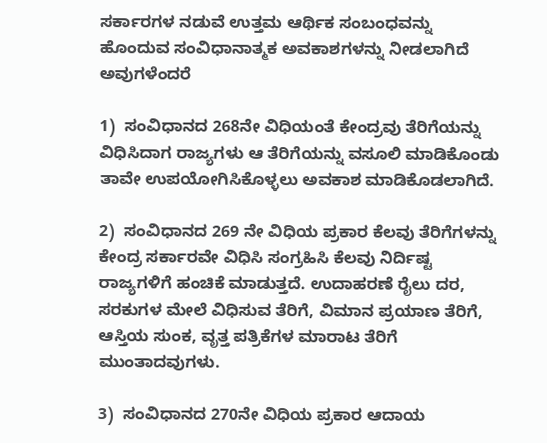ಸರ್ಕಾರಗಳ ನಡುವೆ ಉತ್ತಮ ಆರ್ಥಿಕ ಸಂಬಂಧವನ್ನು ಹೊಂದುವ ಸಂವಿಧಾನಾತ್ಮಕ ಅವಕಾಶಗಳನ್ನು ನೀಡಲಾಗಿದೆ ಅವುಗಳೆಂದರೆ

1)  ಸಂವಿಧಾನದ 268ನೇ ವಿಧಿಯಂತೆ ಕೇಂದ್ರವು ತೆರಿಗೆಯನ್ನು ವಿಧಿಸಿದಾಗ ರಾಜ್ಯಗಳು ಆ ತೆರಿಗೆಯನ್ನು ವಸೂಲಿ ಮಾಡಿಕೊಂಡು ತಾವೇ ಉಪಯೋಗಿಸಿಕೊಳ್ಳಲು ಅವಕಾಶ ಮಾಡಿಕೊಡಲಾಗಿದೆ.

2)  ಸಂವಿಧಾನದ 269 ನೇ ವಿಧಿಯ ಪ್ರಕಾರ ಕೆಲವು ತೆರಿಗೆಗಳನ್ನು ಕೇಂದ್ರ ಸರ್ಕಾರವೇ ವಿಧಿಸಿ ಸಂಗ್ರಹಿಸಿ ಕೆಲವು ನಿರ್ದಿಷ್ಟ ರಾಜ್ಯಗಳಿಗೆ ಹಂಚಿಕೆ ಮಾಡುತ್ತದೆ. ಉದಾಹರಣೆ ರೈಲು ದರ, ಸರಕುಗಳ ಮೇಲೆ ವಿಧಿಸುವ ತೆರಿಗೆ, ವಿಮಾನ ಪ್ರಯಾಣ ತೆರಿಗೆ, ಆಸ್ತಿಯ ಸುಂಕ, ವೃತ್ತ ಪತ್ರಿಕೆಗಳ ಮಾರಾಟ ತೆರಿಗೆ ಮುಂತಾದವುಗಳು.

3)  ಸಂವಿಧಾನದ 270ನೇ ವಿಧಿಯ ಪ್ರಕಾರ ಆದಾಯ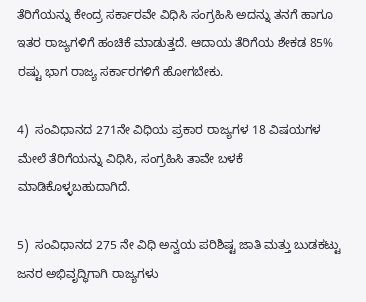ತೆರಿಗೆಯನ್ನು ಕೇಂದ್ರ ಸರ್ಕಾರವೇ ವಿಧಿಸಿ ಸಂಗ್ರಹಿಸಿ ಅದನ್ನು ತನಗೆ ಹಾಗೂ ಇತರ ರಾಜ್ಯಗಳಿಗೆ ಹಂಚಿಕೆ ಮಾಡುತ್ತದೆ. ಆದಾಯ ತೆರಿಗೆಯ ಶೇಕಡ 85% ರಷ್ಟು ಭಾಗ ರಾಜ್ಯ ಸರ್ಕಾರಗಳಿಗೆ ಹೋಗಬೇಕು.

4)  ಸಂವಿಧಾನದ 271ನೇ ವಿಧಿಯ ಪ್ರಕಾರ ರಾಜ್ಯಗಳ 18 ವಿಷಯಗಳ ಮೇಲೆ ತೆರಿಗೆಯನ್ನು ವಿಧಿಸಿ, ಸಂಗ್ರಹಿಸಿ ತಾವೇ ಬಳಕೆ ಮಾಡಿಕೊಳ್ಳಬಹುದಾಗಿದೆ.

5)  ಸಂವಿಧಾನದ 275 ನೇ ವಿಧಿ ಅನ್ವಯ ಪರಿಶಿಷ್ಟ ಜಾತಿ ಮತ್ತು ಬುಡಕಟ್ಟು ಜನರ ಅಭಿವೃದ್ಧಿಗಾಗಿ ರಾಜ್ಯಗಳು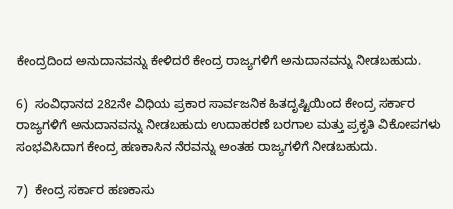ಕೇಂದ್ರದಿಂದ ಅನುದಾನವನ್ನು ಕೇಳಿದರೆ ಕೇಂದ್ರ ರಾಜ್ಯಗಳಿಗೆ ಅನುದಾನವನ್ನು ನೀಡಬಹುದು.

6)  ಸಂವಿಧಾನದ 282ನೇ ವಿಧಿಯ ಪ್ರಕಾರ ಸಾರ್ವಜನಿಕ ಹಿತದೃಷ್ಟಿಯಿಂದ ಕೇಂದ್ರ ಸರ್ಕಾರ ರಾಜ್ಯಗಳಿಗೆ ಅನುದಾನವನ್ನು ನೀಡಬಹುದು ಉದಾಹರಣೆ ಬರಗಾಲ ಮತ್ತು ಪ್ರಕೃತಿ ವಿಕೋಪಗಳು ಸಂಭವಿಸಿದಾಗ ಕೇಂದ್ರ ಹಣಕಾಸಿನ ನೆರವನ್ನು ಅಂತಹ ರಾಜ್ಯಗಳಿಗೆ ನೀಡಬಹುದು.

7)  ಕೇಂದ್ರ ಸರ್ಕಾರ ಹಣಕಾಸು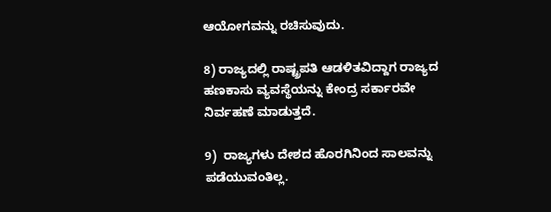ಆಯೋಗವನ್ನು ರಚಿಸುವುದು.

8) ರಾಜ್ಯದಲ್ಲಿ ರಾಷ್ಟ್ರಪತಿ ಆಡಳಿತವಿದ್ದಾಗ ರಾಜ್ಯದ ಹಣಕಾಸು ವ್ಯವಸ್ಥೆಯನ್ನು ಕೇಂದ್ರ ಸರ್ಕಾರವೇ ನಿರ್ವಹಣೆ ಮಾಡುತ್ತದೆ.

9)  ರಾಜ್ಯಗಳು ದೇಶದ ಹೊರಗಿನಿಂದ ಸಾಲವನ್ನು ಪಡೆಯುವಂತಿಲ್ಲ.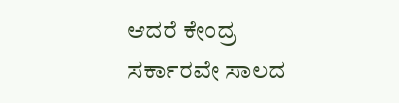ಆದರೆ ಕೇಂದ್ರ ಸರ್ಕಾರವೇ ಸಾಲದ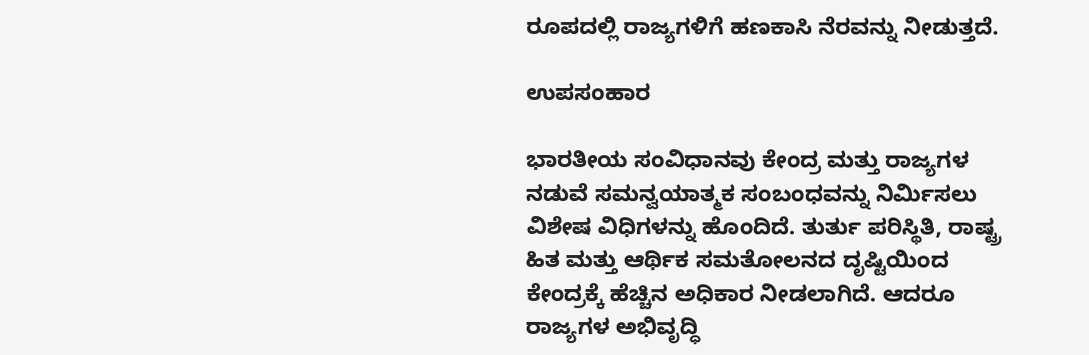ರೂಪದಲ್ಲಿ ರಾಜ್ಯಗಳಿಗೆ ಹಣಕಾಸಿ ನೆರವನ್ನು ನೀಡುತ್ತದೆ.

ಉಪಸಂಹಾರ

ಭಾರತೀಯ ಸಂವಿಧಾನವು ಕೇಂದ್ರ ಮತ್ತು ರಾಜ್ಯಗಳ ನಡುವೆ ಸಮನ್ವಯಾತ್ಮಕ ಸಂಬಂಧವನ್ನು ನಿರ್ಮಿಸಲು ವಿಶೇಷ ವಿಧಿಗಳನ್ನು ಹೊಂದಿದೆ. ತುರ್ತು ಪರಿಸ್ಥಿತಿ, ರಾಷ್ಟ್ರ ಹಿತ ಮತ್ತು ಆರ್ಥಿಕ ಸಮತೋಲನದ ದೃಷ್ಟಿಯಿಂದ ಕೇಂದ್ರಕ್ಕೆ ಹೆಚ್ಚಿನ ಅಧಿಕಾರ ನೀಡಲಾಗಿದೆ. ಆದರೂ ರಾಜ್ಯಗಳ ಅಭಿವೃದ್ಧಿ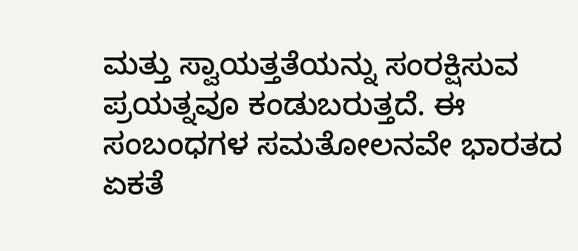ಮತ್ತು ಸ್ವಾಯತ್ತತೆಯನ್ನು ಸಂರಕ್ಷಿಸುವ ಪ್ರಯತ್ನವೂ ಕಂಡುಬರುತ್ತದೆ. ಈ ಸಂಬಂಧಗಳ ಸಮತೋಲನವೇ ಭಾರತದ ಏಕತೆ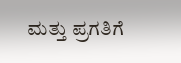ಮತ್ತು ಪ್ರಗತಿಗೆ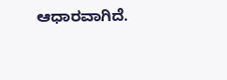ಆಧಾರವಾಗಿದೆ.